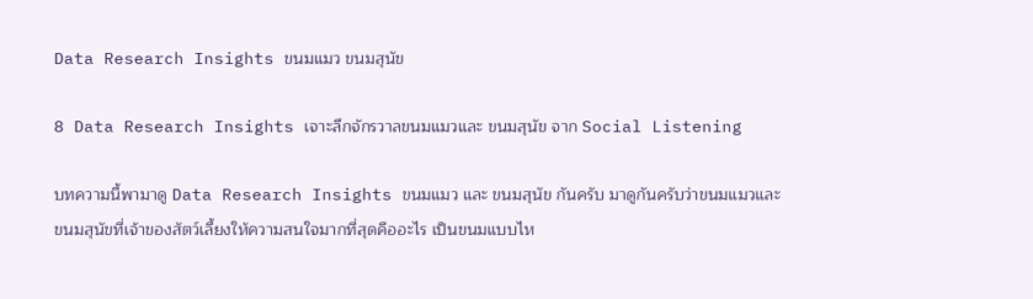Data Research Insights ขนมแมว ขนมสุนัข

8 Data Research Insights เจาะลึกจักรวาลขนมแมวและ ขนมสุนัข จาก Social Listening

บทความนี้พามาดู Data Research Insights ขนมแมว และ ขนมสุนัข กันครับ มาดูกันครับว่าขนมแมวและขนมสุนัขที่เจ้าของสัตว์เลี้ยงให้ความสนใจมากที่สุดคืออะไร เป็นขนมแบบไห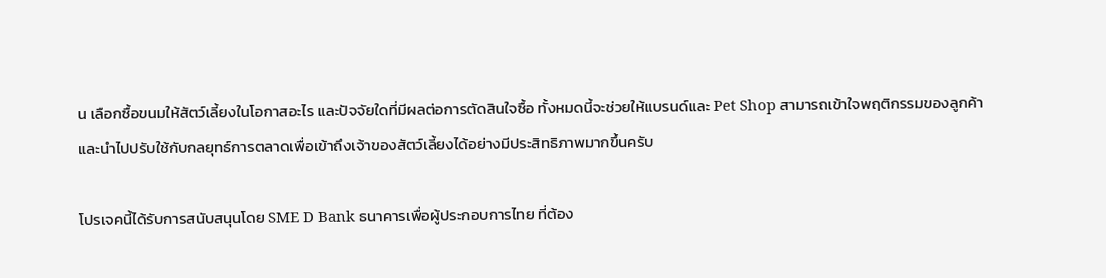น เลือกซื้อขนมให้สัตว์เลี้ยงในโอกาสอะไร และปัจจัยใดที่มีผลต่อการตัดสินใจซื้อ ทั้งหมดนี้จะช่วยให้แบรนด์และ Pet Shop สามารถเข้าใจพฤติกรรมของลูกค้า และนำไปปรับใช้กับกลยุทธ์การตลาดเพื่อเข้าถึงเจ้าของสัตว์เลี้ยงได้อย่างมีประสิทธิภาพมากขึ้นครับ

โปรเจคนี้ได้รับการสนับสนุนโดย SME D Bank ธนาคารเพื่อผู้ประกอบการไทย ที่ต้อง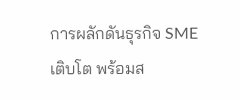การผลักดันธุรกิจ SME เติบโต พร้อมส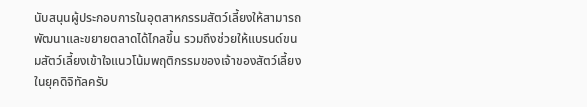นับสนุนผู้ประกอบการในอุตสาหกรรมสัตว์เลี้ยงให้สามารถพัฒนาและขยายตลาดได้ไกลขึ้น รวมถึงช่วยให้แบรนด์ขนมสัตว์เลี้ยงเข้าใจแนวโน้มพฤติกรรมของเจ้าของสัตว์เลี้ยงในยุคดิจิทัลครับ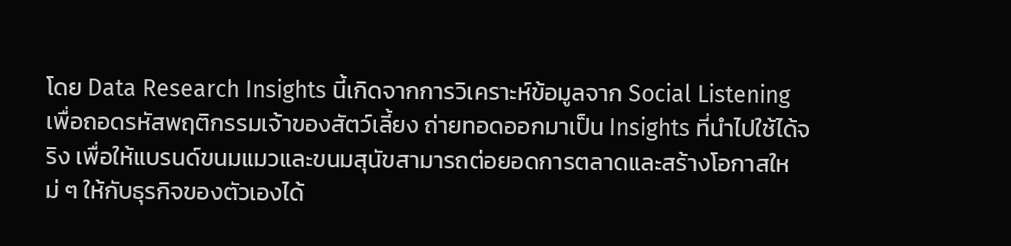โดย Data Research Insights นี้เกิดจากการวิเคราะห์ข้อมูลจาก Social Listening เพื่อถอดรหัสพฤติกรรมเจ้าของสัตว์เลี้ยง ถ่ายทอดออกมาเป็น Insights ที่นำไปใช้ได้จริง เพื่อให้แบรนด์ขนมแมวและขนมสุนัขสามารถต่อยอดการตลาดและสร้างโอกาสใหม่ ๆ ให้กับธุรกิจของตัวเองได้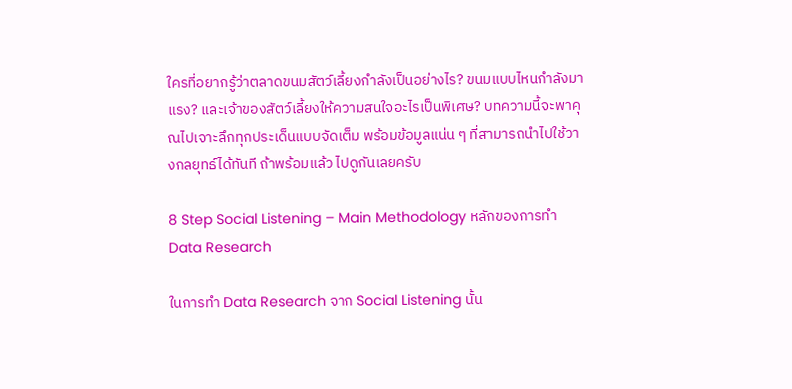ใครที่อยากรู้ว่าตลาดขนมสัตว์เลี้ยงกำลังเป็นอย่างไร? ขนมแบบไหนกำลังมาแรง? และเจ้าของสัตว์เลี้ยงให้ความสนใจอะไรเป็นพิเศษ? บทความนี้จะพาคุณไปเจาะลึกทุกประเด็นแบบจัดเต็ม พร้อมข้อมูลแน่น ๆ ที่สามารถนำไปใช้วางกลยุทธ์ได้ทันที ถ้าพร้อมแล้ว ไปดูกันเลยครับ

8 Step Social Listening – Main Methodology หลักของการทำ Data Research

ในการทำ Data Research จาก Social Listening นั้น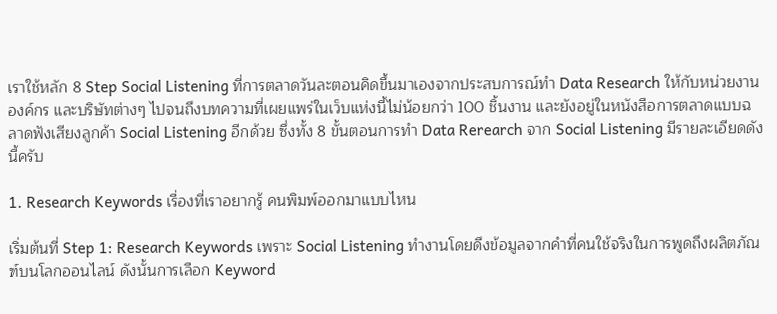เราใช้หลัก 8 Step Social Listening ที่การตลาดวันละตอนคิดขึ้นมาเองจากประสบการณ์ทำ Data Research ให้กับหน่วยงาน องค์กร และบริษัทต่างๆ ไปจนถึงบทความที่เผยแพร่ในเว็บแห่งนี้ไม่น้อยกว่า 100 ชิ้นงาน และยังอยู่ในหนังสือการตลาดแบบฉลาดฟังเสียงลูกค้า Social Listening อีกด้วย ซึ่งทั้ง 8 ขั้นตอนการทำ Data Rerearch จาก Social Listening มีรายละเอียดดังนี้ครับ

1. Research Keywords เรื่องที่เราอยากรู้ คนพิมพ์ออกมาแบบไหน

เริ่มต้นที่ Step 1: Research Keywords เพราะ Social Listening ทำงานโดยดึงข้อมูลจากคำที่คนใช้จริงในการพูดถึงผลิตภัณฑ์บนโลกออนไลน์ ดังนั้นการเลือก Keyword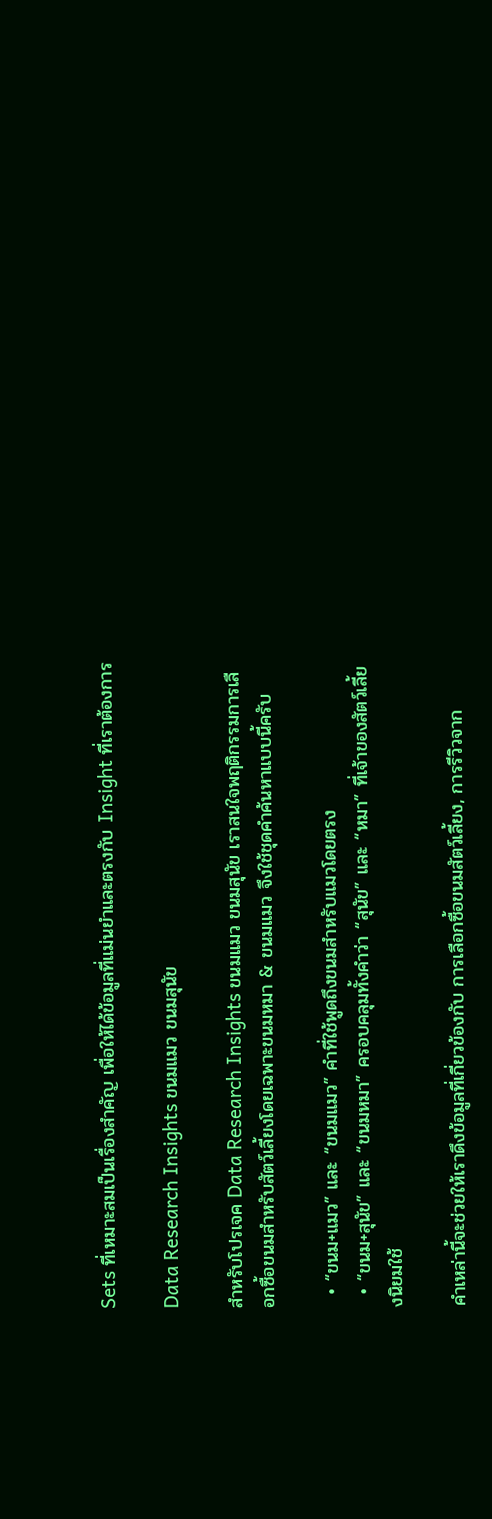Sets ที่เหมาะสมเป็นเรื่องสำคัญ เพื่อให้ได้ข้อมูลที่แม่นยำและตรงกับ Insight ที่เราต้องการ

Data Research Insights ขนมแมว ขนมสุนัข

สำหรับโปรเจค Data Research Insights ขนมแมว ขนมสุนัข เราสนใจพฤติกรรมการเลือกซื้อขนมสำหรับสัตว์เลี้ยงโดยเฉพาะขนมหมา & ขนมแมว จึงใช้ชุดคำค้นหาแบบนี้ครับ

  • “ขนม+แมว” และ “ขนมแมว” คำที่ใช้พูดถึงขนมสำหรับแมวโดยตรง
  • “ขนม+สุนัข” และ “ขนมหมา” ครอบคลุมทั้งคำว่า “สุนัข” และ “หมา” ที่เจ้าของสัตว์เลี้ยงนิยมใช้

คำเหล่านี้จะช่วยให้เราดึงข้อมูลที่เกี่ยวข้องกับ การเลือกซื้อขนมสัตว์เลี้ยง, การรีวิวจาก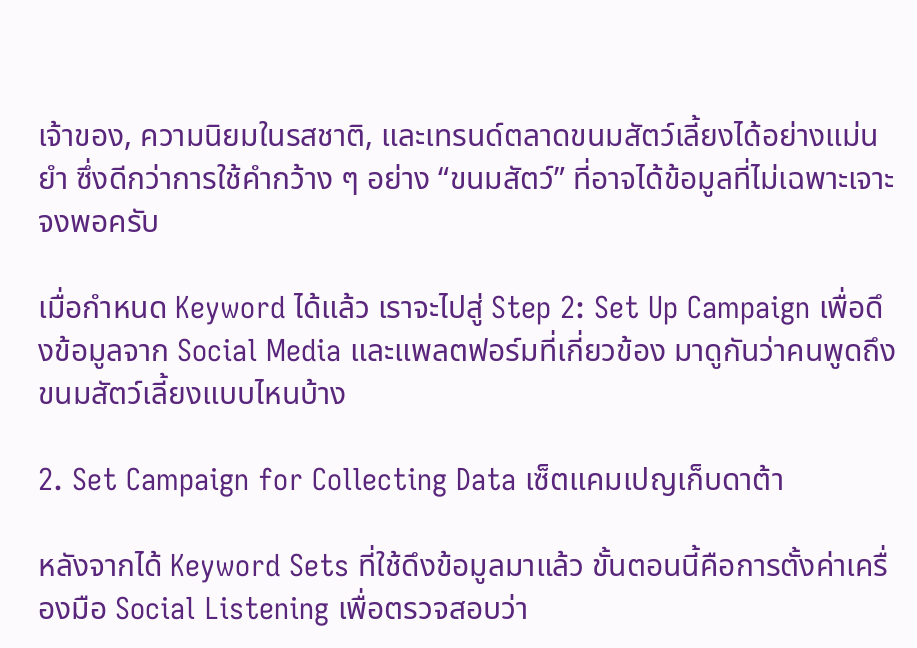เจ้าของ, ความนิยมในรสชาติ, และเทรนด์ตลาดขนมสัตว์เลี้ยงได้อย่างแม่นยำ ซึ่งดีกว่าการใช้คำกว้าง ๆ อย่าง “ขนมสัตว์” ที่อาจได้ข้อมูลที่ไม่เฉพาะเจาะจงพอครับ

เมื่อกำหนด Keyword ได้แล้ว เราจะไปสู่ Step 2: Set Up Campaign เพื่อดึงข้อมูลจาก Social Media และแพลตฟอร์มที่เกี่ยวข้อง มาดูกันว่าคนพูดถึงขนมสัตว์เลี้ยงแบบไหนบ้าง

2. Set Campaign for Collecting Data เซ็ตแคมเปญเก็บดาต้า

หลังจากได้ Keyword Sets ที่ใช้ดึงข้อมูลมาแล้ว ขั้นตอนนี้คือการตั้งค่าเครื่องมือ Social Listening เพื่อตรวจสอบว่า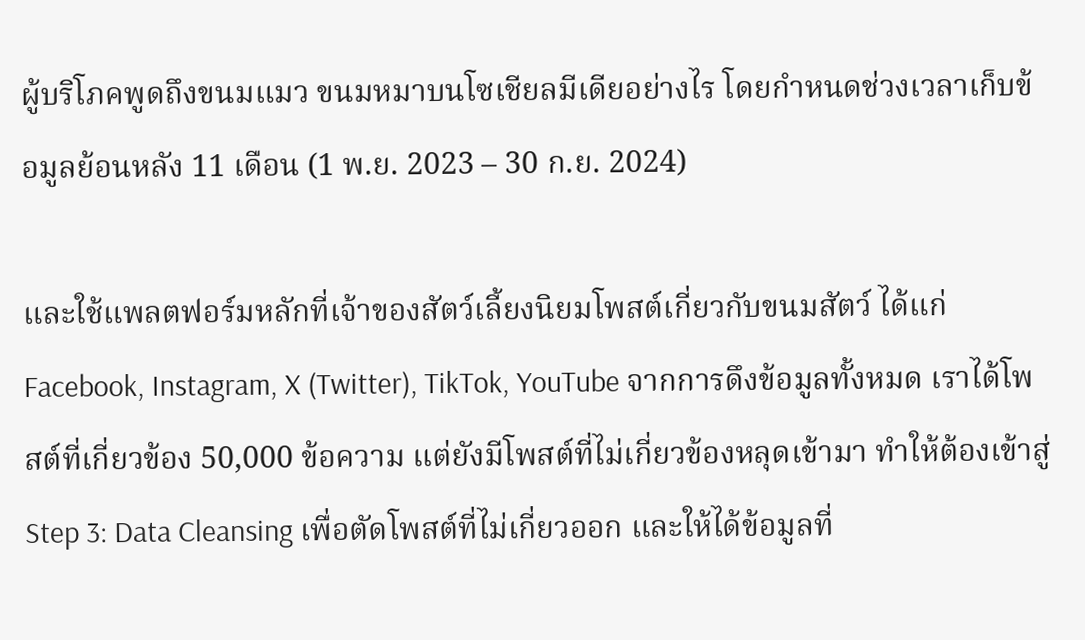ผู้บริโภคพูดถึงขนมแมว ขนมหมาบนโซเชียลมีเดียอย่างไร โดยกำหนดช่วงเวลาเก็บข้อมูลย้อนหลัง 11 เดือน (1 พ.ย. 2023 – 30 ก.ย. 2024)

และใช้แพลตฟอร์มหลักที่เจ้าของสัตว์เลี้ยงนิยมโพสต์เกี่ยวกับขนมสัตว์ ได้แก่ Facebook, Instagram, X (Twitter), TikTok, YouTube จากการดึงข้อมูลทั้งหมด เราได้โพสต์ที่เกี่ยวข้อง 50,000 ข้อความ แต่ยังมีโพสต์ที่ไม่เกี่ยวข้องหลุดเข้ามา ทำให้ต้องเข้าสู่ Step 3: Data Cleansing เพื่อตัดโพสต์ที่ไม่เกี่ยวออก และให้ได้ข้อมูลที่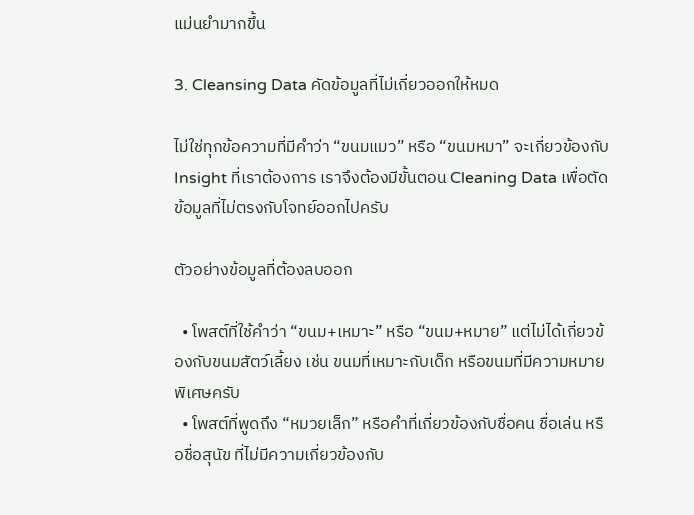แม่นยำมากขึ้น

3. Cleansing Data คัดข้อมูลที่ไม่เกี่ยวออกให้หมด

ไม่ใช่ทุกข้อความที่มีคำว่า “ขนมแมว” หรือ “ขนมหมา” จะเกี่ยวข้องกับ Insight ที่เราต้องการ เราจึงต้องมีขั้นตอน Cleaning Data เพื่อตัดข้อมูลที่ไม่ตรงกับโจทย์ออกไปครับ

ตัวอย่างข้อมูลที่ต้องลบออก

  • โพสต์ที่ใช้คำว่า “ขนม+เหมาะ” หรือ “ขนม+หมาย” แต่ไม่ได้เกี่ยวข้องกับขนมสัตว์เลี้ยง เช่น ขนมที่เหมาะกับเด็ก หรือขนมที่มีความหมายพิเศษครับ
  • โพสต์ที่พูดถึง “หมวยเล็ก” หรือคำที่เกี่ยวข้องกับชื่อคน ชื่อเล่น หรือชื่อสุนัข ที่ไม่มีความเกี่ยวข้องกับ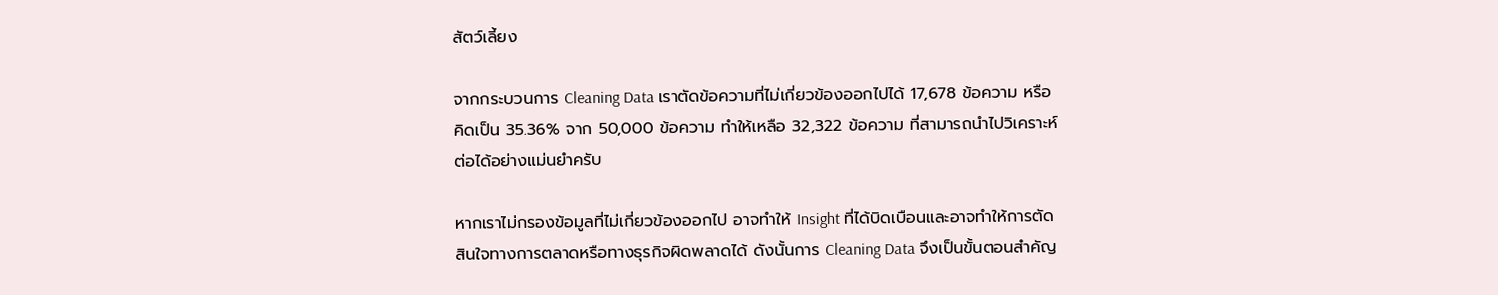สัตว์เลี้ยง

จากกระบวนการ Cleaning Data เราตัดข้อความที่ไม่เกี่ยวข้องออกไปได้ 17,678 ข้อความ หรือคิดเป็น 35.36% จาก 50,000 ข้อความ ทำให้เหลือ 32,322 ข้อความ ที่สามารถนำไปวิเคราะห์ต่อได้อย่างแม่นยำครับ

หากเราไม่กรองข้อมูลที่ไม่เกี่ยวข้องออกไป อาจทำให้ Insight ที่ได้บิดเบือนและอาจทำให้การตัดสินใจทางการตลาดหรือทางธุรกิจผิดพลาดได้ ดังนั้นการ Cleaning Data จึงเป็นขั้นตอนสำคัญ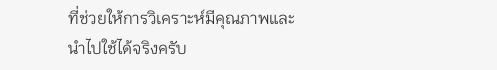ที่ช่วยให้การวิเคราะห์มีคุณภาพและนำไปใช้ได้จริงครับ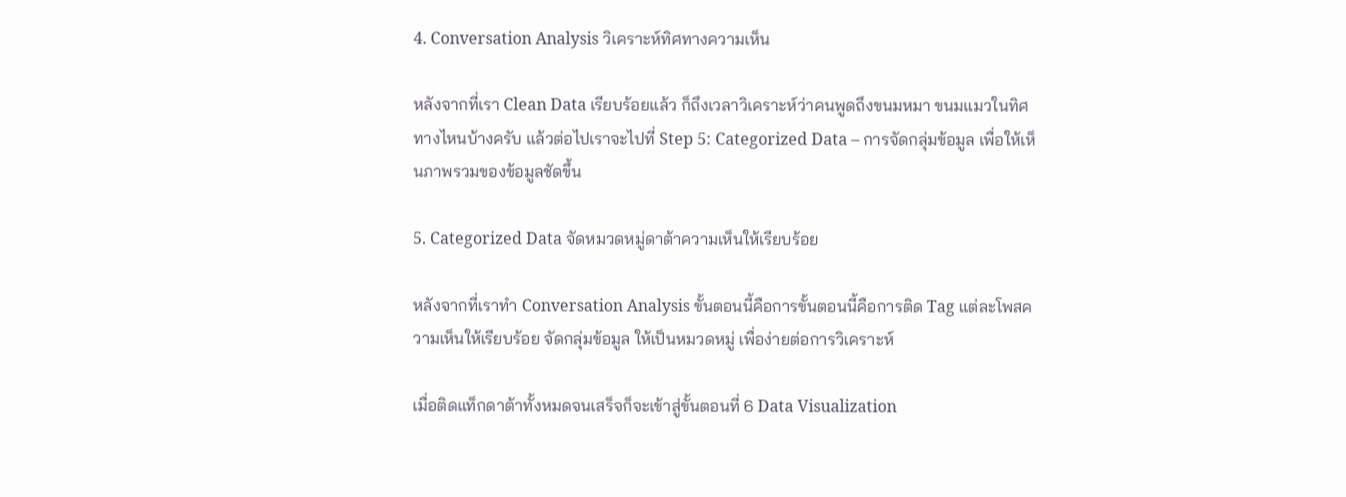4. Conversation Analysis วิเคราะห์ทิศทางความเห็น

หลังจากที่เรา Clean Data เรียบร้อยแล้ว ก็ถึงเวลาวิเคราะห์ว่าคนพูดถึงขนมหมา ขนมแมวในทิศทางไหนบ้างครับ แล้วต่อไปเราจะไปที่ Step 5: Categorized Data – การจัดกลุ่มข้อมูล เพื่อให้เห็นภาพรวมของข้อมูลชัดขึ้น

5. Categorized Data จัดหมวดหมู่ดาต้าความเห็นให้เรียบร้อย

หลังจากที่เราทำ Conversation Analysis ขั้นตอนนี้คือการขั้นตอนนี้คือการติด Tag แต่ละโพสความเห็นให้เรียบร้อย จัดกลุ่มข้อมูล ให้เป็นหมวดหมู่ เพื่อง่ายต่อการวิเคราะห์

เมื่อติดแท็กดาต้าทั้งหมดจนเสร็จก็จะเข้าสู่ขั้นตอนที่ 6 Data Visualization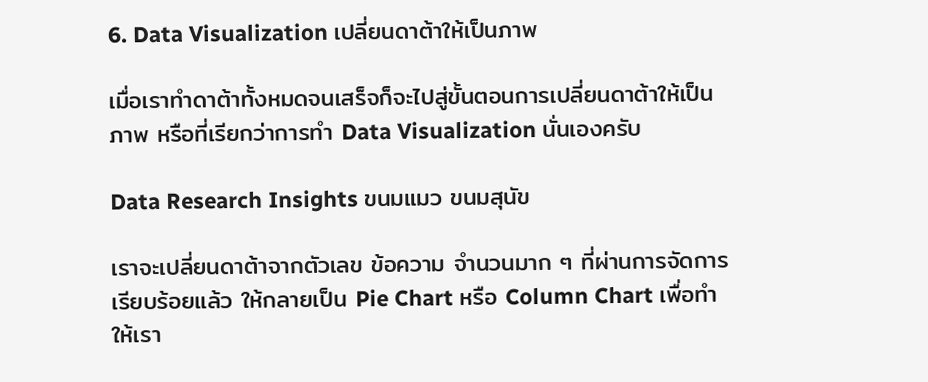6. Data Visualization เปลี่ยนดาต้าให้เป็นภาพ

เมื่อเราทำดาต้าทั้งหมดจนเสร็จก็จะไปสู่ขั้นตอนการเปลี่ยนดาต้าให้เป็นภาพ หรือที่เรียกว่าการทำ Data Visualization นั่นเองครับ

Data Research Insights ขนมแมว ขนมสุนัข

เราจะเปลี่ยนดาต้าจากตัวเลข ข้อความ จำนวนมาก ๆ ที่ผ่านการจัดการเรียบร้อยแล้ว ให้กลายเป็น Pie Chart หรือ Column Chart เพื่อทำให้เรา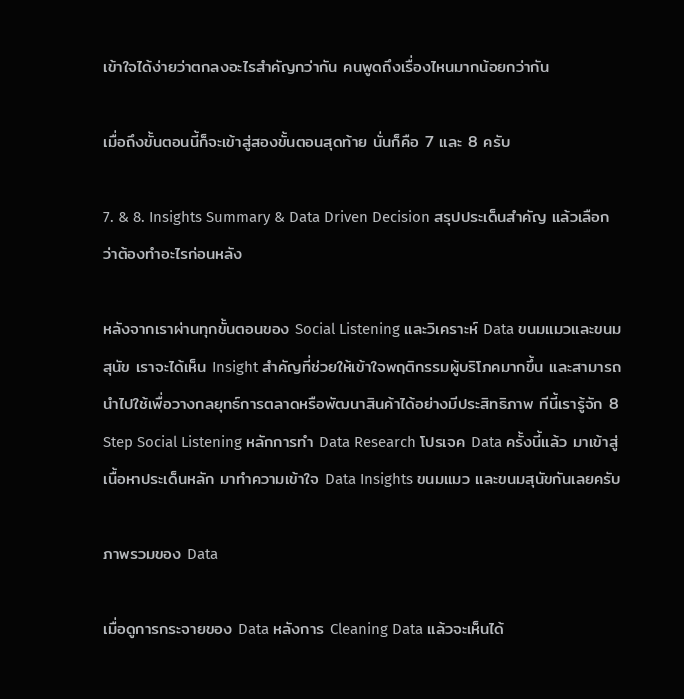เข้าใจได้ง่ายว่าตกลงอะไรสำคัญกว่ากัน คนพูดถึงเรื่องไหนมากน้อยกว่ากัน

เมื่อถึงขั้นตอนนี้ก็จะเข้าสู่สองขั้นตอนสุดท้าย นั่นก็คือ 7 และ 8 ครับ

7. & 8. Insights Summary & Data Driven Decision สรุปประเด็นสำคัญ แล้วเลือกว่าต้องทำอะไรก่อนหลัง

หลังจากเราผ่านทุกขั้นตอนของ Social Listening และวิเคราะห์ Data ขนมแมวและขนมสุนัข เราจะได้เห็น Insight สำคัญที่ช่วยให้เข้าใจพฤติกรรมผู้บริโภคมากขึ้น และสามารถนำไปใช้เพื่อวางกลยุทธ์การตลาดหรือพัฒนาสินค้าได้อย่างมีประสิทธิภาพ ทีนี้เรารู้จัก 8 Step Social Listening หลักการทำ Data Research โปรเจค Data ครั้งนี้แล้ว มาเข้าสู่เนื้อหาประเด็นหลัก มาทำความเข้าใจ Data Insights ขนมแมว และขนมสุนัขกันเลยครับ

ภาพรวมของ Data

เมื่อดูการกระจายของ Data หลังการ Cleaning Data แล้วจะเห็นได้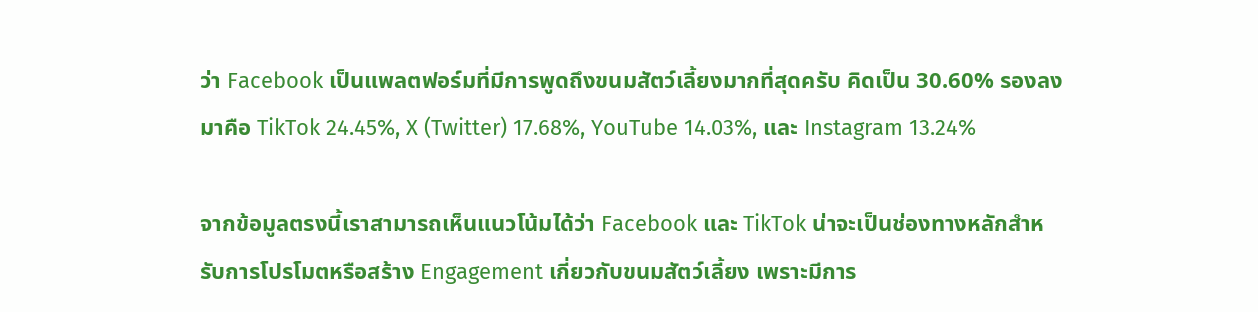ว่า Facebook เป็นแพลตฟอร์มที่มีการพูดถึงขนมสัตว์เลี้ยงมากที่สุดครับ คิดเป็น 30.60% รองลงมาคือ TikTok 24.45%, X (Twitter) 17.68%, YouTube 14.03%, และ Instagram 13.24%

จากข้อมูลตรงนี้เราสามารถเห็นแนวโน้มได้ว่า Facebook และ TikTok น่าจะเป็นช่องทางหลักสำหรับการโปรโมตหรือสร้าง Engagement เกี่ยวกับขนมสัตว์เลี้ยง เพราะมีการ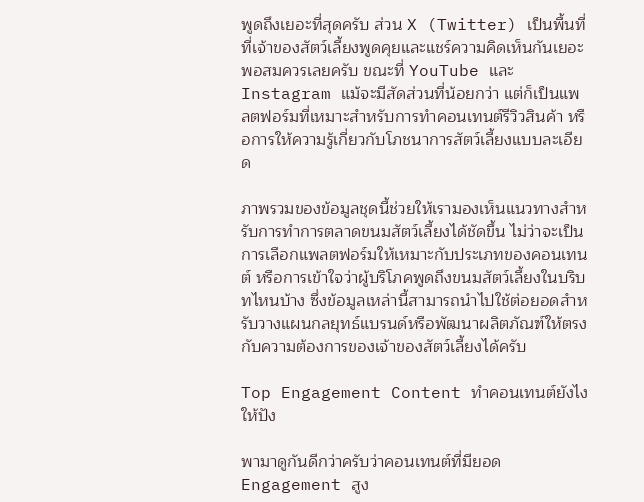พูดถึงเยอะที่สุดครับ ส่วน X (Twitter) เป็นพื้นที่ที่เจ้าของสัตว์เลี้ยงพูดคุยและแชร์ความคิดเห็นกันเยอะพอสมควรเลยครับ ขณะที่ YouTube และ Instagram แม้จะมีสัดส่วนที่น้อยกว่า แต่ก็เป็นแพลตฟอร์มที่เหมาะสำหรับการทำคอนเทนต์รีวิวสินค้า หรือการให้ความรู้เกี่ยวกับโภชนาการสัตว์เลี้ยงแบบละเอียด

ภาพรวมของข้อมูลชุดนี้ช่วยให้เรามองเห็นแนวทางสำหรับการทำการตลาดขนมสัตว์เลี้ยงได้ชัดขึ้น ไม่ว่าจะเป็นการเลือกแพลตฟอร์มให้เหมาะกับประเภทของคอนเทนต์ หรือการเข้าใจว่าผู้บริโภคพูดถึงขนมสัตว์เลี้ยงในบริบทไหนบ้าง ซึ่งข้อมูลเหล่านี้สามารถนำไปใช้ต่อยอดสำหรับวางแผนกลยุทธ์แบรนด์หรือพัฒนาผลิตภัณฑ์ให้ตรงกับความต้องการของเจ้าของสัตว์เลี้ยงได้ครับ

Top Engagement Content ทำคอนเทนต์ยังไงให้ปัง

พามาดูกันดีกว่าครับว่าคอนเทนต์ที่มียอด Engagement สูง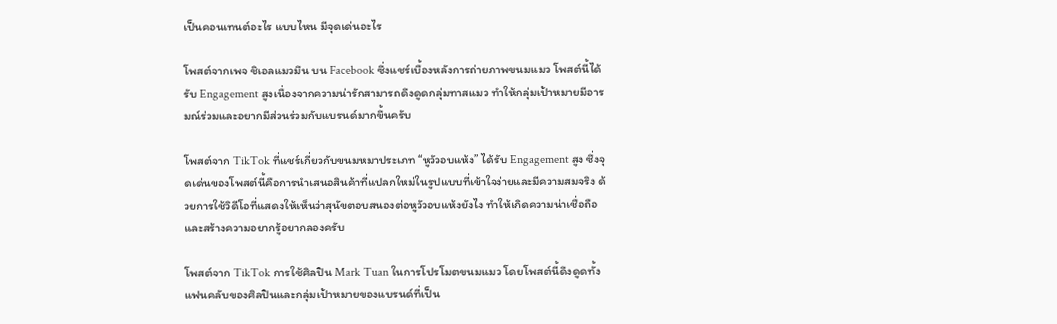เป็นคอนเทนต์อะไร แบบไหน มีจุดเด่นอะไร

โพสต์จากเพจ ชิเอลแมวมึน บน Facebook ซึ่งแชร์เบื้องหลังการถ่ายภาพขนมแมว โพสต์นี้ได้รับ Engagement สูงเนื่องจากความน่ารักสามารถดึงดูดกลุ่มทาสแมว ทำให้กลุ่มเป้าหมายมีอารมณ์ร่วมและอยากมีส่วนร่วมกับแบรนด์มากขึ้นครับ

โพสต์จาก TikTok ที่แชร์เกี่ยวกับขนมหมาประเภท “หูวัวอบแห้ง” ได้รับ Engagement สูง ซึ่งจุดเด่นของโพสต์นี้คือการนำเสนอสินค้าที่แปลกใหม่ในรูปแบบที่เข้าใจง่ายและมีความสมจริง ด้วยการใช้วิดีโอที่แสดงให้เห็นว่าสุนัขตอบสนองต่อหูวัวอบแห้งยังไง ทำให้เกิดความน่าเชื่อถือและสร้างความอยากรู้อยากลองครับ

โพสต์จาก TikTok การใช้ศิลปิน Mark Tuan ในการโปรโมตขนมแมว โดยโพสต์นี้ดึงดูดทั้งแฟนคลับของศิลปินและกลุ่มเป้าหมายของแบรนด์ที่เป็น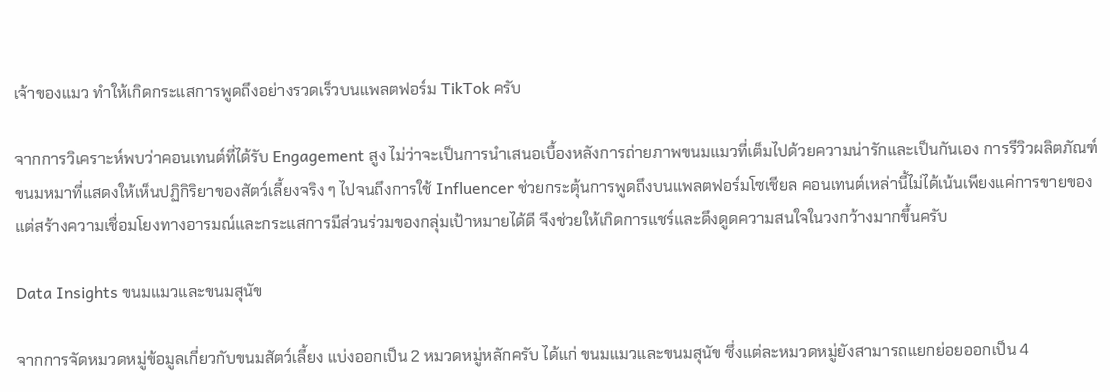เจ้าของแมว ทำให้เกิดกระแสการพูดถึงอย่างรวดเร็วบนแพลตฟอร์ม TikTok ครับ

จากการวิเคราะห์พบว่าคอนเทนต์ที่ได้รับ Engagement สูง ไม่ว่าจะเป็นการนำเสนอเบื้องหลังการถ่ายภาพขนมแมวที่เต็มไปด้วยความน่ารักและเป็นกันเอง การรีวิวผลิตภัณฑ์ขนมหมาที่แสดงให้เห็นปฏิกิริยาของสัตว์เลี้ยงจริง ๆ ไปจนถึงการใช้ Influencer ช่วยกระตุ้นการพูดถึงบนแพลตฟอร์มโซเชียล คอนเทนต์เหล่านี้ไม่ได้เน้นเพียงแค่การขายของ แต่สร้างความเชื่อมโยงทางอารมณ์และกระแสการมีส่วนร่วมของกลุ่มเป้าหมายได้ดี จึงช่วยให้เกิดการแชร์และดึงดูดความสนใจในวงกว้างมากขึ้นครับ

Data Insights ขนมแมวและขนมสุนัข

จากการจัดหมวดหมู่ข้อมูลเกี่ยวกับขนมสัตว์เลี้ยง แบ่งออกเป็น 2 หมวดหมู่หลักครับ ได้แก่ ขนมแมวและขนมสุนัข ซึ่งแต่ละหมวดหมู่ยังสามารถแยกย่อยออกเป็น 4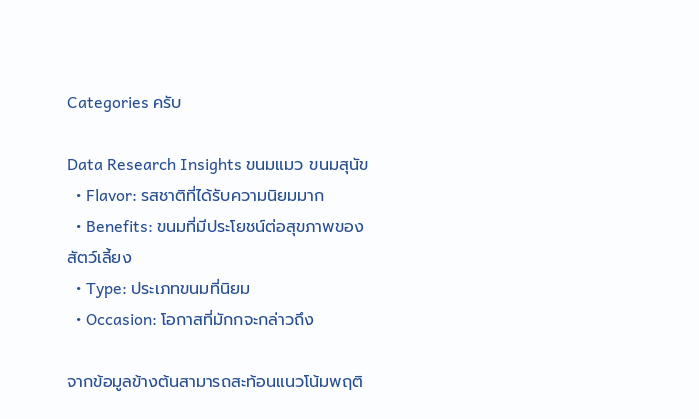Categories ครับ

Data Research Insights ขนมแมว ขนมสุนัข
  • Flavor: รสชาติที่ได้รับความนิยมมาก
  • Benefits: ขนมที่มีประโยชน์ต่อสุขภาพของสัตว์เลี้ยง
  • Type: ประเภทขนมที่นิยม
  • Occasion: โอกาสที่มักกจะกล่าวถึง

จากข้อมูลข้างต้นสามารถสะท้อนแนวโน้มพฤติ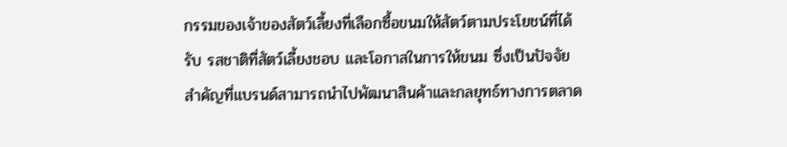กรรมของเจ้าของสัตว์เลี้ยงที่เลือกซื้อขนมให้สัตว์ตามประโยชน์ที่ได้รับ รสชาติที่สัตว์เลี้ยงชอบ และโอกาสในการให้ขนม ซึ่งเป็นปัจจัยสำคัญที่แบรนด์สามารถนำไปพัฒนาสินค้าและกลยุทธ์ทางการตลาด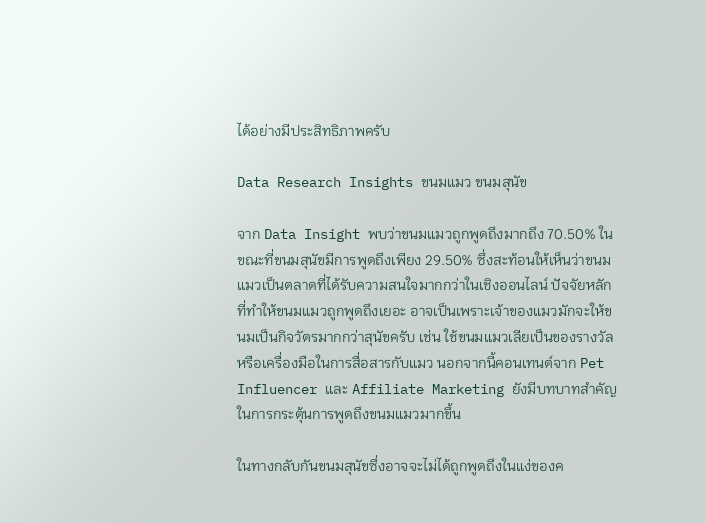ได้อย่างมีประสิทธิภาพครับ

Data Research Insights ขนมแมว ขนมสุนัข

จาก Data Insight พบว่าขนมแมวถูกพูดถึงมากถึง 70.50% ในขณะที่ขนมสุนัขมีการพูดถึงเพียง 29.50% ซึ่งสะท้อนให้เห็นว่าขนมแมวเป็นตลาดที่ได้รับความสนใจมากกว่าในเชิงออนไลน์ ปัจจัยหลักที่ทำให้ขนมแมวถูกพูดถึงเยอะ อาจเป็นเพราะเจ้าของแมวมักจะให้ขนมเป็นกิจวัตรมากกว่าสุนัขครับ เช่น ใช้ขนมแมวเลียเป็นของรางวัลหรือเครื่องมือในการสื่อสารกับแมว นอกจากนี้คอนเทนต์จาก Pet Influencer และ Affiliate Marketing ยังมีบทบาทสำคัญในการกระตุ้นการพูดถึงขนมแมวมากขึ้น

ในทางกลับกันขนมสุนัขซึ่งอาจจะไม่ได้ถูกพูดถึงในแง่ของค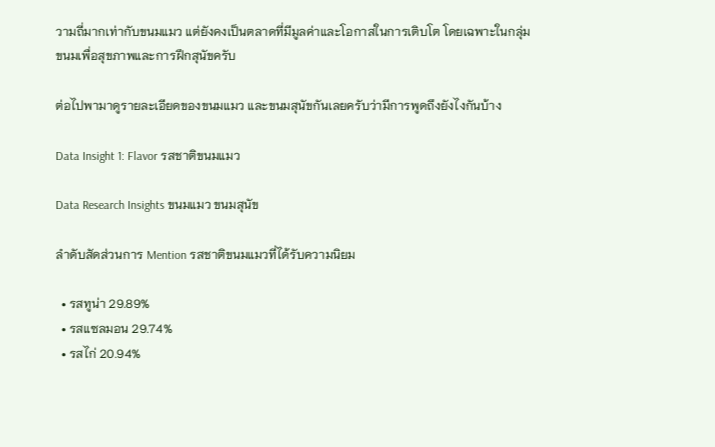วามถี่มากเท่ากับขนมแมว แต่ยังคงเป็นตลาดที่มีมูลค่าและโอกาสในการเติบโต โดยเฉพาะในกลุ่มขนมเพื่อสุขภาพและการฝึกสุนัขครับ

ต่อไปพามาดูรายละเอียดของขนมแมว และขนมสุนัขกันเลยครับว่ามีการพูดถึงยังไงกันบ้าง

Data Insight 1: Flavor รสชาติขนมแมว

Data Research Insights ขนมแมว ขนมสุนัข

ลำดับสัดส่วนการ Mention รสชาติขนมแมวที่ได้รับความนิยม

  • รสทูน่า 29.89%
  • รสแซลมอน 29.74%
  • รสไก่ 20.94%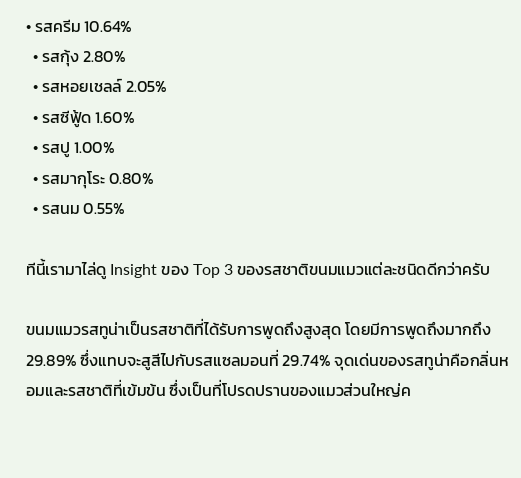• รสครีม 10.64%
  • รสกุ้ง 2.80%
  • รสหอยเชลล์ 2.05%
  • รสซีฟู้ด 1.60%
  • รสปู 1.00%
  • รสมากุโระ 0.80%
  • รสนม 0.55%

ทีนี้เรามาไล่ดู Insight ของ Top 3 ของรสชาติขนมแมวแต่ละชนิดดีกว่าครับ

ขนมแมวรสทูน่าเป็นรสชาติที่ได้รับการพูดถึงสูงสุด โดยมีการพูดถึงมากถึง 29.89% ซึ่งแทบจะสูสีไปกับรสแซลมอนที่ 29.74% จุดเด่นของรสทูน่าคือกลิ่นหอมและรสชาติที่เข้มข้น ซึ่งเป็นที่โปรดปรานของแมวส่วนใหญ่ค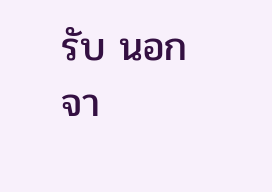รับ นอกจา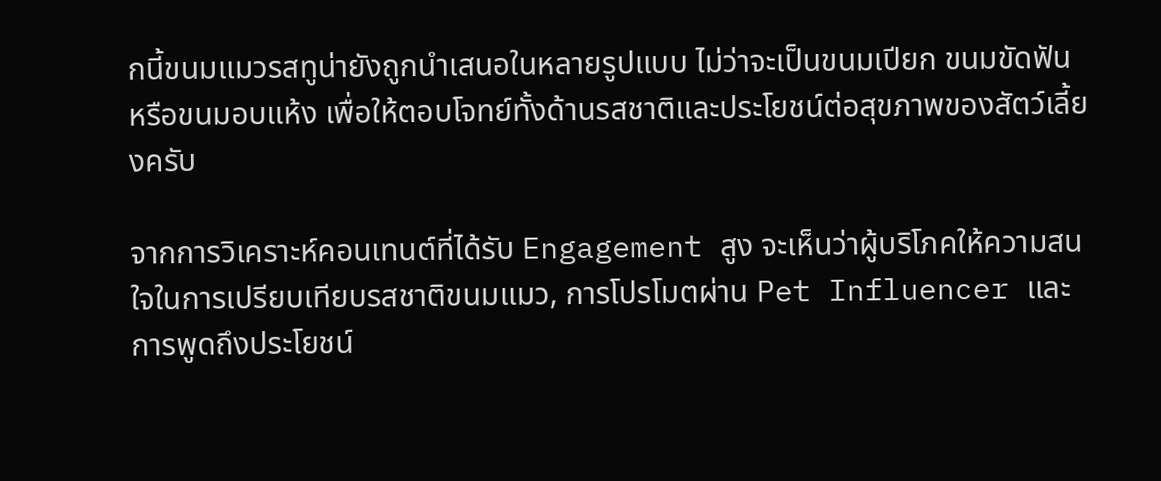กนี้ขนมแมวรสทูน่ายังถูกนำเสนอในหลายรูปแบบ ไม่ว่าจะเป็นขนมเปียก ขนมขัดฟัน หรือขนมอบแห้ง เพื่อให้ตอบโจทย์ทั้งด้านรสชาติและประโยชน์ต่อสุขภาพของสัตว์เลี้ยงครับ

จากการวิเคราะห์คอนเทนต์ที่ได้รับ Engagement สูง จะเห็นว่าผู้บริโภคให้ความสนใจในการเปรียบเทียบรสชาติขนมแมว, การโปรโมตผ่าน Pet Influencer และการพูดถึงประโยชน์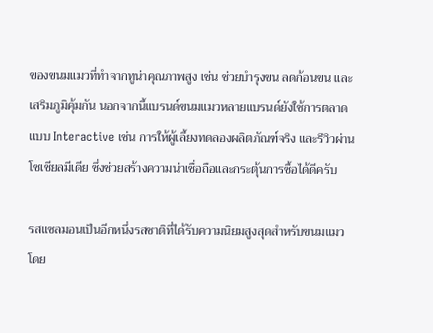ของขนมแมวที่ทำจากทูน่าคุณภาพสูง เช่น ช่วยบำรุงขน ลดก้อนขน และเสริมภูมิคุ้มกัน นอกจากนี้แบรนด์ขนมแมวหลายแบรนด์ยังใช้การตลาดแบบ Interactive เช่น การให้ผู้เลี้ยงทดลองผลิตภัณฑ์จริง และรีวิวผ่านโซเชียลมีเดีย ซึ่งช่วยสร้างความน่าเชื่อถือและกระตุ้นการซื้อได้ดีครับ

รสแซลมอนเป็นอีกหนึ่งรสชาติที่ได้รับความนิยมสูงสุดสำหรับขนมแมว โดย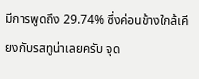มีการพูดถึง 29.74% ซึ่งค่อนข้างใกล้เคียงกับรสทูน่าเลยครับ จุด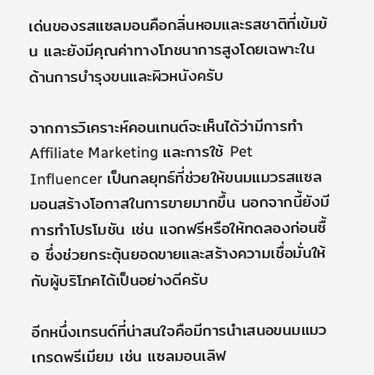เด่นของรสแซลมอนคือกลิ่นหอมและรสชาติที่เข้มข้น และยังมีคุณค่าทางโภชนาการสูงโดยเฉพาะในด้านการบำรุงขนและผิวหนังครับ

จากการวิเคราะห์คอนเทนต์จะเห็นได้ว่ามีการทำ Affiliate Marketing และการใช้ Pet Influencer เป็นกลยุทธ์ที่ช่วยให้ขนมแมวรสแซลมอนสร้างโอกาสในการขายมากขึ้น นอกจากนี้ยังมีการทำโปรโมชัน เช่น แจกฟรีหรือให้ทดลองก่อนซื้อ ซึ่งช่วยกระตุ้นยอดขายและสร้างความเชื่อมั่นให้กับผู้บริโภคได้เป็นอย่างดีครับ

อีกหนึ่งเทรนด์ที่น่าสนใจคือมีการนำเสนอขนมแมวเกรดพรีเมียม เช่น แซลมอนเลิฟ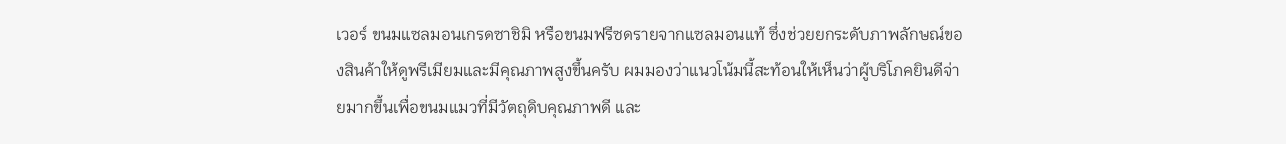เวอร์ ขนมแซลมอนเกรดซาชิมิ หรือขนมฟรีซดรายจากแซลมอนแท้ ซึ่งช่วยยกระดับภาพลักษณ์ของสินค้าให้ดูพรีเมียมและมีคุณภาพสูงขึ้นครับ ผมมองว่าแนวโน้มนี้สะท้อนให้เห็นว่าผู้บริโภคยินดีจ่ายมากขึ้นเพื่อขนมแมวที่มีวัตถุดิบคุณภาพดี และ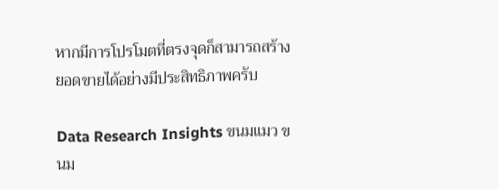หากมีการโปรโมตที่ตรงจุดก็สามารถสร้างยอดขายได้อย่างมีประสิทธิภาพครับ

Data Research Insights ขนมแมว ขนม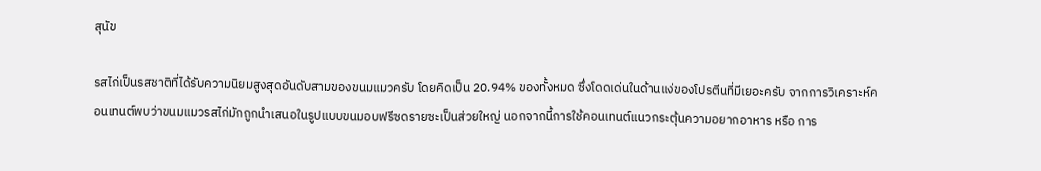สุนัข

รสไก่เป็นรสชาติที่ได้รับความนิยมสูงสุดอันดับสามของขนมแมวครับ โดยคิดเป็น 20.94% ของทั้งหมด ซึ่งโดดเด่นในด้านแง่ของโปรตีนที่มีเยอะครับ จากการวิเคราะห์คอนเทนต์พบว่าขนมแมวรสไก่มักถูกนำเสนอในรูปแบบขนมอบฟรีซดรายซะเป็นส่วยใหญ่ นอกจากนี้การใช้คอนเทนต์แนวกระตุ้นความอยากอาหาร หรือ การ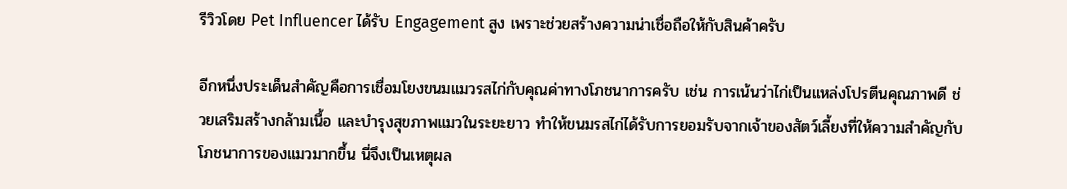รีวิวโดย Pet Influencer ได้รับ Engagement สูง เพราะช่วยสร้างความน่าเชื่อถือให้กับสินค้าครับ

อีกหนึ่งประเด็นสำคัญคือการเชื่อมโยงขนมแมวรสไก่กับคุณค่าทางโภชนาการครับ เช่น การเน้นว่าไก่เป็นแหล่งโปรตีนคุณภาพดี ช่วยเสริมสร้างกล้ามเนื้อ และบำรุงสุขภาพแมวในระยะยาว ทำให้ขนมรสไก่ได้รับการยอมรับจากเจ้าของสัตว์เลี้ยงที่ให้ความสำคัญกับโภชนาการของแมวมากขึ้น นี่จึงเป็นเหตุผล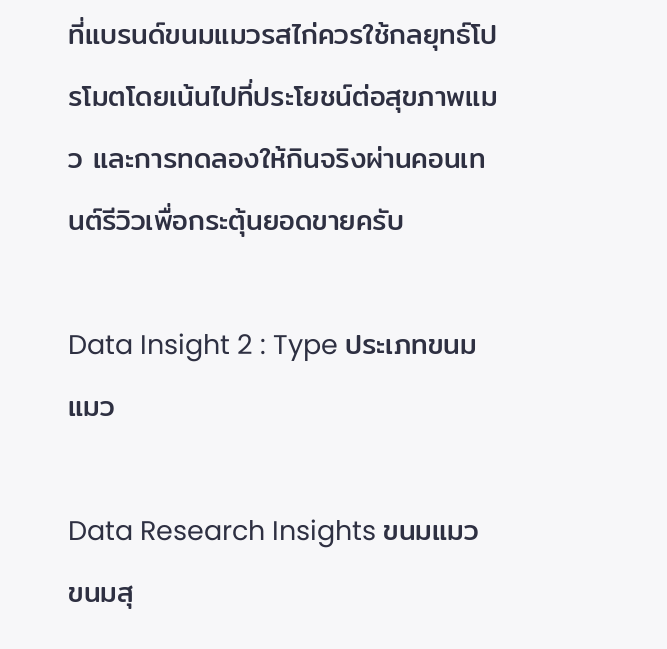ที่แบรนด์ขนมแมวรสไก่ควรใช้กลยุทธ์โปรโมตโดยเน้นไปที่ประโยชน์ต่อสุขภาพแมว และการทดลองให้กินจริงผ่านคอนเทนต์รีวิวเพื่อกระตุ้นยอดขายครับ

Data Insight 2 : Type ประเภทขนมแมว

Data Research Insights ขนมแมว ขนมสุ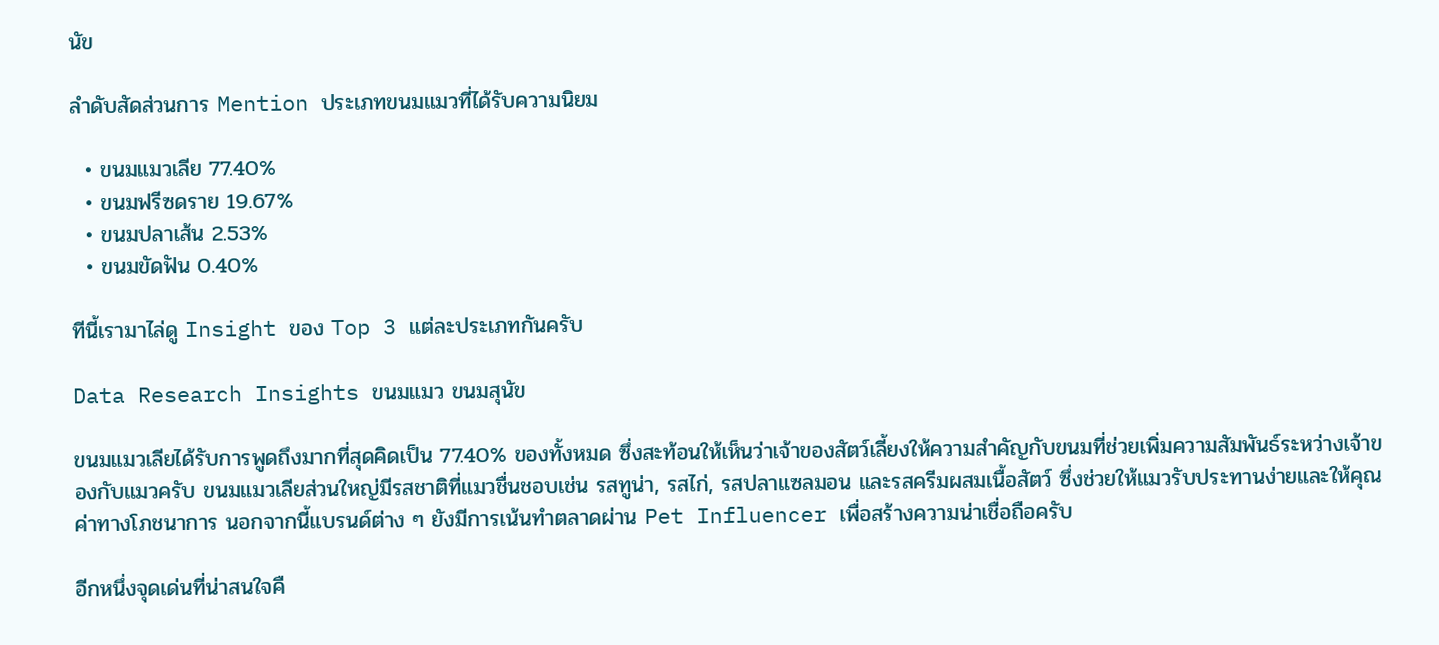นัข

ลำดับสัดส่วนการ Mention ประเภทขนมแมวที่ได้รับความนิยม

  • ขนมแมวเลีย 77.40%
  • ขนมฟรีซดราย 19.67%
  • ขนมปลาเส้น 2.53%
  • ขนมขัดฟัน 0.40%

ทีนี้เรามาไล่ดู Insight ของ Top 3 แต่ละประเภทกันครับ

Data Research Insights ขนมแมว ขนมสุนัข

ขนมแมวเลียได้รับการพูดถึงมากที่สุดคิดเป็น 77.40% ของทั้งหมด ซึ่งสะท้อนให้เห็นว่าเจ้าของสัตว์เลี้ยงให้ความสำคัญกับขนมที่ช่วยเพิ่มความสัมพันธ์ระหว่างเจ้าของกับแมวครับ ขนมแมวเลียส่วนใหญ่มีรสชาติที่แมวชื่นชอบเช่น รสทูน่า, รสไก่, รสปลาแซลมอน และรสครีมผสมเนื้อสัตว์ ซึ่งช่วยให้แมวรับประทานง่ายและให้คุณค่าทางโภชนาการ นอกจากนี้แบรนด์ต่าง ๆ ยังมีการเน้นทำตลาดผ่าน Pet Influencer เพื่อสร้างความน่าเชื่อถือครับ

อีกหนึ่งจุดเด่นที่น่าสนใจคื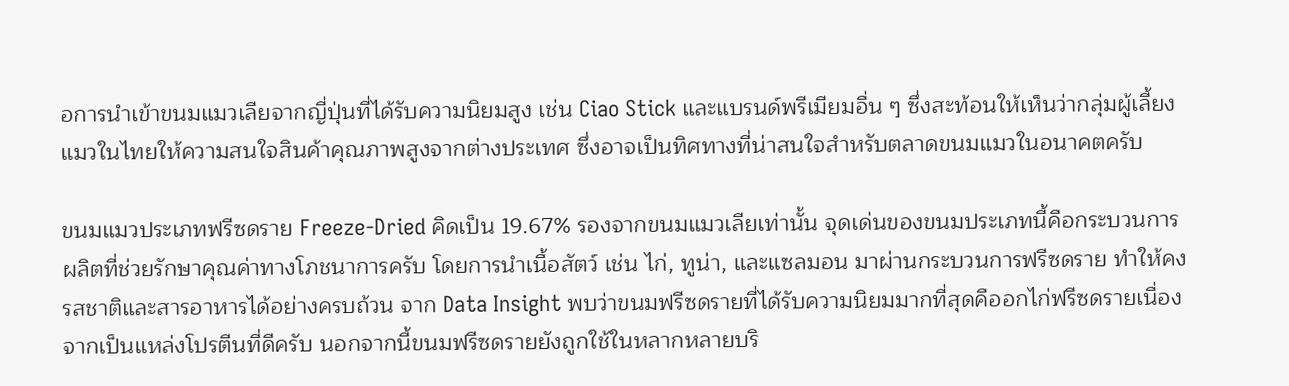อการนำเข้าขนมแมวเลียจากญี่ปุ่นที่ได้รับความนิยมสูง เช่น Ciao Stick และแบรนด์พรีเมียมอื่น ๆ ซึ่งสะท้อนให้เห็นว่ากลุ่มผู้เลี้ยงแมวในไทยให้ความสนใจสินค้าคุณภาพสูงจากต่างประเทศ ซึ่งอาจเป็นทิศทางที่น่าสนใจสำหรับตลาดขนมแมวในอนาคตครับ

ขนมแมวประเภทฟรีซดราย Freeze-Dried คิดเป็น 19.67% รองจากขนมแมวเลียเท่านั้น จุดเด่นของขนมประเภทนี้คือกระบวนการผลิตที่ช่วยรักษาคุณค่าทางโภชนาการครับ โดยการนำเนื้อสัตว์ เช่น ไก่, ทูน่า, และแซลมอน มาผ่านกระบวนการฟรีซดราย ทำให้คงรสชาติและสารอาหารได้อย่างครบถ้วน จาก Data Insight พบว่าขนมฟรีซดรายที่ได้รับความนิยมมากที่สุดคืออกไก่ฟรีซดรายเนื่องจากเป็นแหล่งโปรตีนที่ดีครับ นอกจากนี้ขนมฟรีซดรายยังถูกใช้ในหลากหลายบริ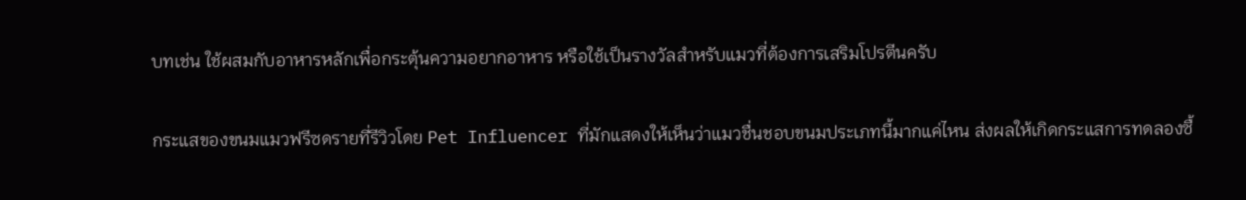บทเช่น ใช้ผสมกับอาหารหลักเพื่อกระตุ้นความอยากอาหาร หรือใช้เป็นรางวัลสำหรับแมวที่ต้องการเสริมโปรตีนครับ

กระแสของขนมแมวฟรีซดรายที่รีวิวโดย Pet Influencer ที่มักแสดงให้เห็นว่าแมวชื่นชอบขนมประเภทนี้มากแค่ไหน ส่งผลให้เกิดกระแสการทดลองซื้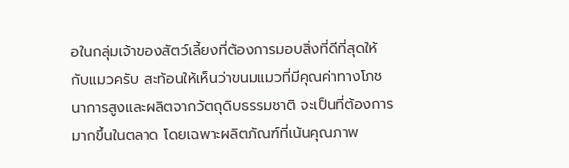อในกลุ่มเจ้าของสัตว์เลี้ยงที่ต้องการมอบสิ่งที่ดีที่สุดให้กับแมวครับ สะท้อนให้เห็นว่าขนมแมวที่มีคุณค่าทางโภชนาการสูงและผลิตจากวัตถุดิบธรรมชาติ จะเป็นที่ต้องการมากขึ้นในตลาด โดยเฉพาะผลิตภัณฑ์ที่เน้นคุณภาพ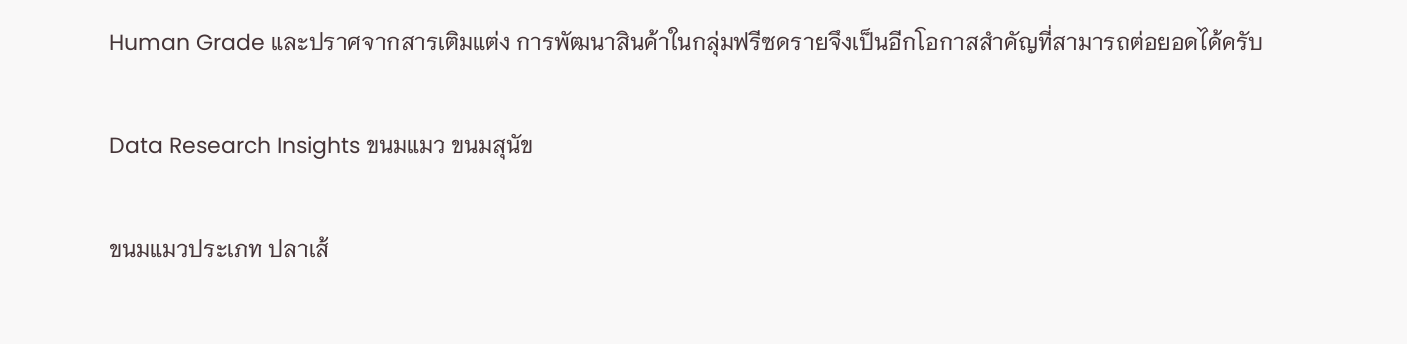Human Grade และปราศจากสารเติมแต่ง การพัฒนาสินค้าในกลุ่มฟรีซดรายจึงเป็นอีกโอกาสสำคัญที่สามารถต่อยอดได้ครับ

Data Research Insights ขนมแมว ขนมสุนัข

ขนมแมวประเภท ปลาเส้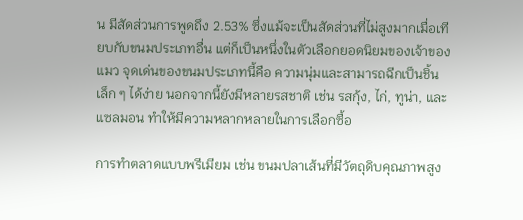น มีสัดส่วนการพูดถึง 2.53% ซึ่งแม้จะเป็นสัดส่วนที่ไม่สูงมากเมื่อเทียบกับขนมประเภทอื่น แต่ก็เป็นหนึ่งในตัวเลือกยอดนิยมของเจ้าของแมว จุดเด่นของขนมประเภทนี้คือ ความนุ่มและสามารถฉีกเป็นชิ้นเล็ก ๆ ได้ง่าย นอกจากนี้ยังมีหลายรสชาติ เช่น รสกุ้ง, ไก่, ทูน่า, และแซลมอน ทำให้มีความหลากหลายในการเลือกซื้อ

การทำตลาดแบบพรีเมียม เช่น ขนมปลาเส้นที่มีวัตถุดิบคุณภาพสูง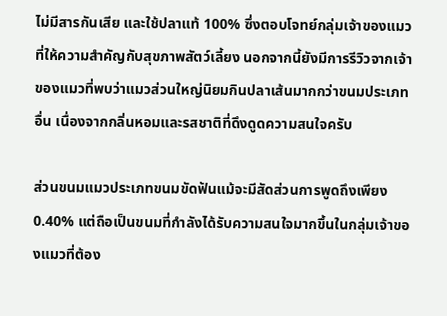ไม่มีสารกันเสีย และใช้ปลาแท้ 100% ซึ่งตอบโจทย์กลุ่มเจ้าของแมวที่ให้ความสำคัญกับสุขภาพสัตว์เลี้ยง นอกจากนี้ยังมีการรีวิวจากเจ้าของแมวที่พบว่าแมวส่วนใหญ่นิยมกินปลาเส้นมากกว่าขนมประเภทอื่น เนื่องจากกลิ่นหอมและรสชาติที่ดึงดูดความสนใจครับ

ส่วนขนมแมวประเภทขนมขัดฟันแม้จะมีสัดส่วนการพูดถึงเพียง 0.40% แต่ถือเป็นขนมที่กำลังได้รับความสนใจมากขึ้นในกลุ่มเจ้าของแมวที่ต้อง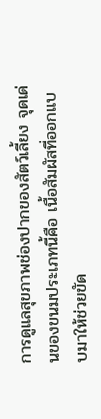การดูแลสุขภาพช่องปากของสัตว์เลี้ยง จุดเด่นของขนมประเภทนี้คือ เนื้อสัมผัสที่ออกแบบมาให้ช่วยขัด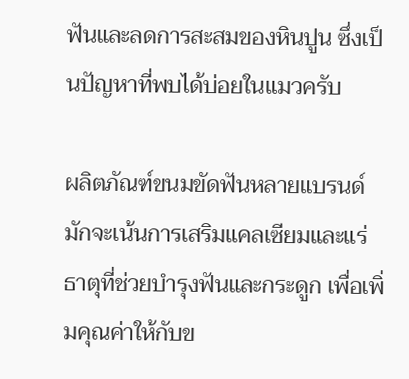ฟันและลดการสะสมของหินปูน ซึ่งเป็นปัญหาที่พบได้บ่อยในแมวครับ

ผลิตภัณฑ์ขนมขัดฟันหลายแบรนด์มักจะเน้นการเสริมแคลเซียมและแร่ธาตุที่ช่วยบำรุงฟันและกระดูก เพื่อเพิ่มคุณค่าให้กับข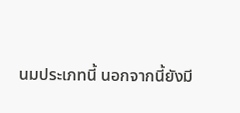นมประเภทนี้ นอกจากนี้ยังมี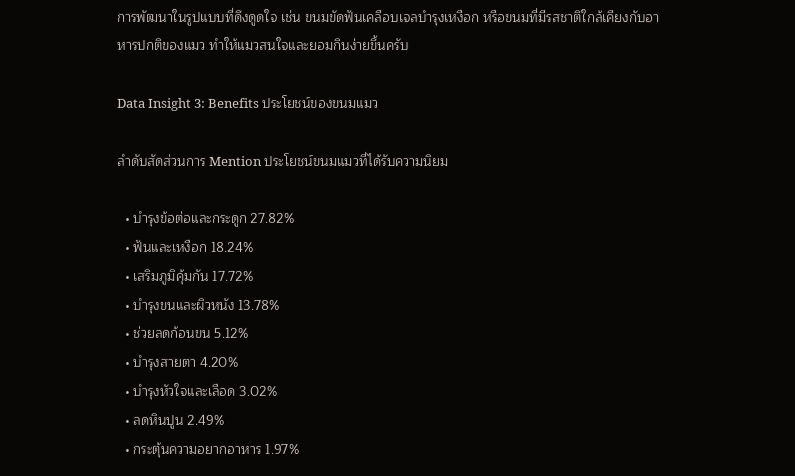การพัฒนาในรูปแบบที่ดึงดูดใจ เช่น ขนมขัดฟันเคลือบเจลบำรุงเหงือก หรือขนมที่มีรสชาติใกล้เคียงกับอาหารปกติของแมว ทำให้แมวสนใจและยอมกินง่ายขึ้นครับ

Data Insight 3: Benefits ประโยชน์ของขนมแมว

ลำดับสัดส่วนการ Mention ประโยชน์ขนมแมวที่ได้รับความนิยม

  • บำรุงข้อต่อและกระดูก 27.82%
  • ฟันและเหงือก 18.24%
  • เสริมภูมิคุ้มกัน 17.72%
  • บำรุงขนและผิวหนัง 13.78%
  • ช่วยลดก้อนขน 5.12%
  • บำรุงสายตา 4.20%
  • บำรุงหัวใจและเลือด 3.02%
  • ลดหินปูน 2.49%
  • กระตุ้นความอยากอาหาร 1.97%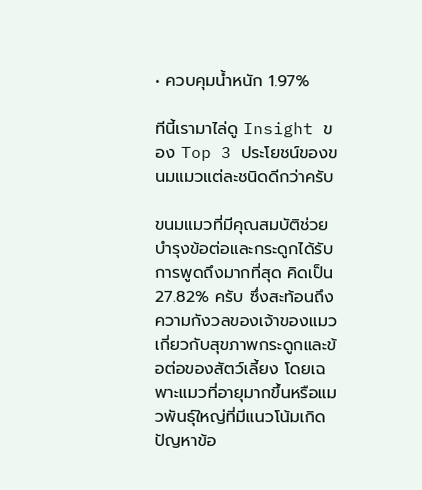• ควบคุมน้ำหนัก 1.97%

ทีนี้เรามาไล่ดู Insight ของ Top 3 ประโยชน์ของขนมแมวแต่ละชนิดดีกว่าครับ

ขนมแมวที่มีคุณสมบัติช่วยบำรุงข้อต่อและกระดูกได้รับการพูดถึงมากที่สุด คิดเป็น 27.82% ครับ ซึ่งสะท้อนถึงความกังวลของเจ้าของแมวเกี่ยวกับสุขภาพกระดูกและข้อต่อของสัตว์เลี้ยง โดยเฉพาะแมวที่อายุมากขึ้นหรือแมวพันธุ์ใหญ่ที่มีแนวโน้มเกิดปัญหาข้อ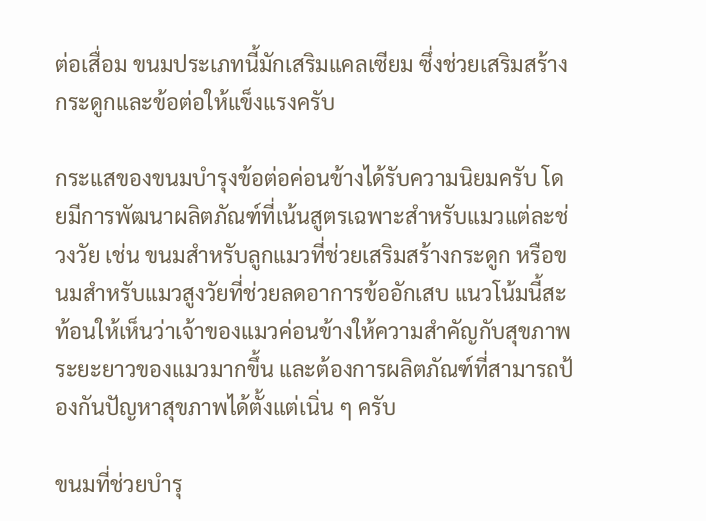ต่อเสื่อม ขนมประเภทนี้มักเสริมแคลเซียม ซึ่งช่วยเสริมสร้างกระดูกและข้อต่อให้แข็งแรงครับ

กระแสของขนมบำรุงข้อต่อค่อนข้างได้รับความนิยมครับ โดยมีการพัฒนาผลิตภัณฑ์ที่เน้นสูตรเฉพาะสำหรับแมวแต่ละช่วงวัย เช่น ขนมสำหรับลูกแมวที่ช่วยเสริมสร้างกระดูก หรือขนมสำหรับแมวสูงวัยที่ช่วยลดอาการข้ออักเสบ แนวโน้มนี้สะท้อนให้เห็นว่าเจ้าของแมวค่อนข้างให้ความสำคัญกับสุขภาพระยะยาวของแมวมากขึ้น และต้องการผลิตภัณฑ์ที่สามารถป้องกันปัญหาสุขภาพได้ตั้งแต่เนิ่น ๆ ครับ

ขนมที่ช่วยบำรุ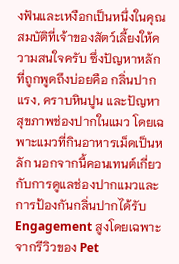งฟันและเหงือกเป็นหนึ่งในคุณสมบัติที่เจ้าของสัตว์เลี้ยงให้ความสนใจครับ ซึ่งปัญหาหลักที่ถูกพูดถึงบ่อยคือ กลิ่นปากแรง, คราบหินปูน และปัญหาสุขภาพช่องปากในแมว โดยเฉพาะแมวที่กินอาหารเม็ดเป็นหลัก นอกจากนี้คอนเทนต์เกี่ยวกับการดูแลช่องปากแมวและการป้องกันกลิ่นปากได้รับ Engagement สูงโดยเฉพาะจากรีวิวของ Pet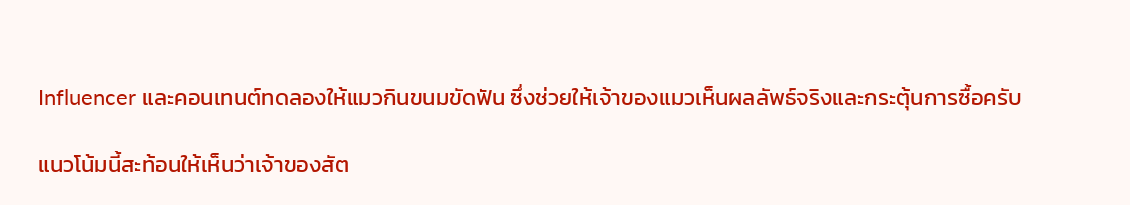Influencer และคอนเทนต์ทดลองให้แมวกินขนมขัดฟัน ซึ่งช่วยให้เจ้าของแมวเห็นผลลัพธ์จริงและกระตุ้นการซื้อครับ

แนวโน้มนี้สะท้อนให้เห็นว่าเจ้าของสัต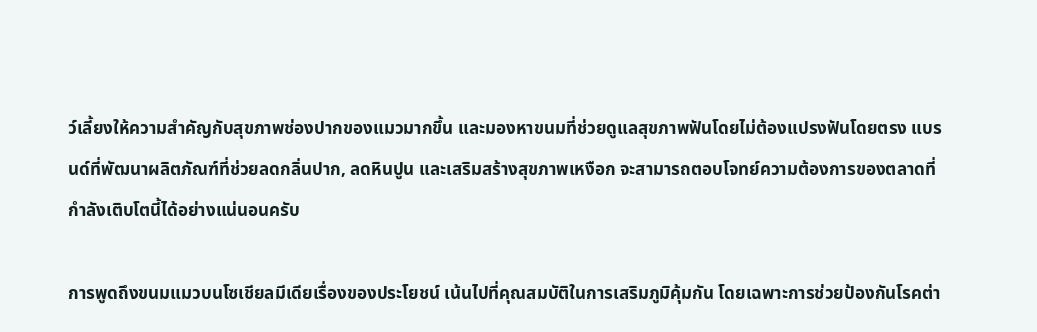ว์เลี้ยงให้ความสำคัญกับสุขภาพช่องปากของแมวมากขึ้น และมองหาขนมที่ช่วยดูแลสุขภาพฟันโดยไม่ต้องแปรงฟันโดยตรง แบรนด์ที่พัฒนาผลิตภัณฑ์ที่ช่วยลดกลิ่นปาก, ลดหินปูน และเสริมสร้างสุขภาพเหงือก จะสามารถตอบโจทย์ความต้องการของตลาดที่กำลังเติบโตนี้ได้อย่างแน่นอนครับ

การพูดถึงขนมแมวบนโซเชียลมีเดียเรื่องของประโยชน์ เน้นไปที่คุณสมบัติในการเสริมภูมิคุ้มกัน โดยเฉพาะการช่วยป้องกันโรคต่า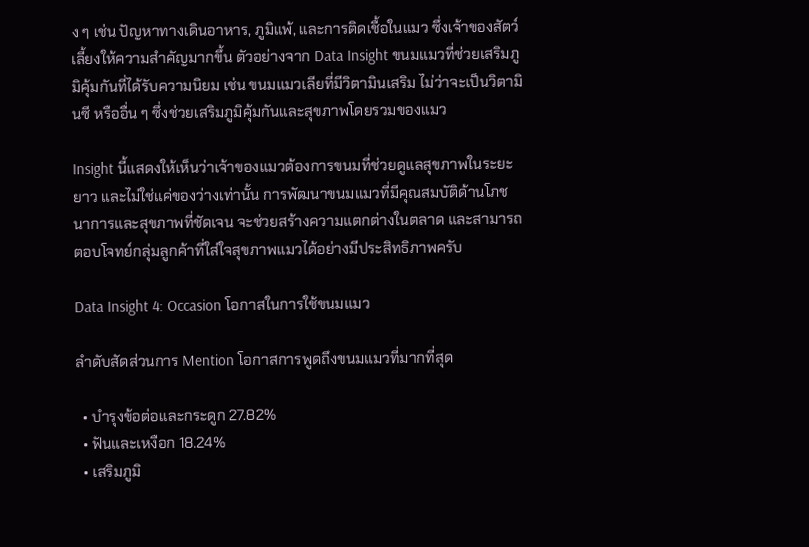ง ๆ เช่น ปัญหาทางเดินอาหาร, ภูมิแพ้, และการติดเชื้อในแมว ซึ่งเจ้าของสัตว์เลี้ยงให้ความสำคัญมากขึ้น ตัวอย่างจาก Data Insight ขนมแมวที่ช่วยเสริมภูมิคุ้มกันที่ได้รับความนิยม เช่น ขนมแมวเลียที่มีวิตามินเสริม ไม่ว่าจะเป็นวิตามินซี หรืออื่น ๆ ซึ่งช่วยเสริมภูมิคุ้มกันและสุขภาพโดยรวมของแมว

Insight นี้แสดงให้เห็นว่าเจ้าของแมวต้องการขนมที่ช่วยดูแลสุขภาพในระยะยาว และไม่ใช่แค่ของว่างเท่านั้น การพัฒนาขนมแมวที่มีคุณสมบัติด้านโภชนาการและสุขภาพที่ชัดเจน จะช่วยสร้างความแตกต่างในตลาด และสามารถตอบโจทย์กลุ่มลูกค้าที่ใส่ใจสุขภาพแมวได้อย่างมีประสิทธิภาพครับ

Data Insight 4: Occasion โอกาสในการใช้ขนมแมว

ลำดับสัดส่วนการ Mention โอกาสการพูดถึงขนมแมวที่มากที่สุด

  • บำรุงข้อต่อและกระดูก 27.82%
  • ฟันและเหงือก 18.24%
  • เสริมภูมิ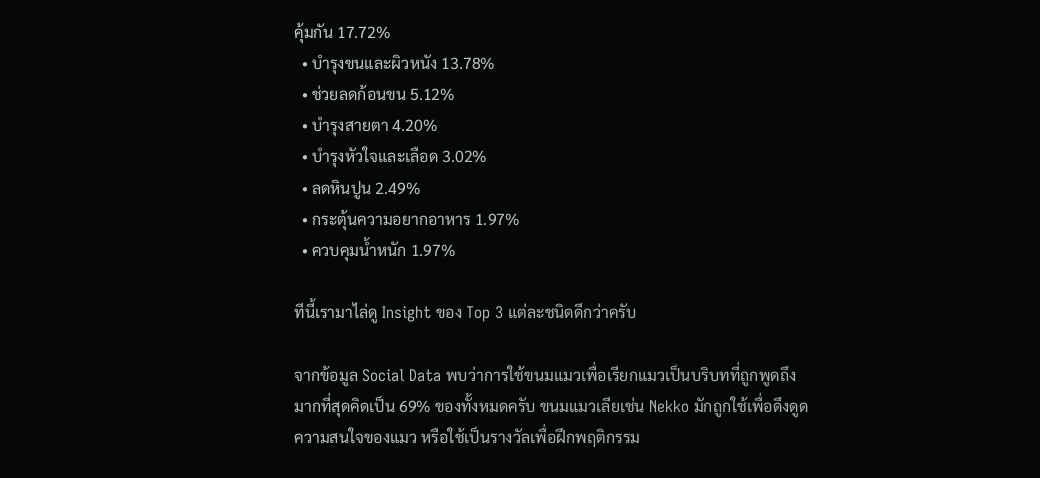คุ้มกัน 17.72%
  • บำรุงขนและผิวหนัง 13.78%
  • ช่วยลดก้อนขน 5.12%
  • บำรุงสายตา 4.20%
  • บำรุงหัวใจและเลือด 3.02%
  • ลดหินปูน 2.49%
  • กระตุ้นความอยากอาหาร 1.97%
  • ควบคุมน้ำหนัก 1.97%

ทีนี้เรามาไล่ดู Insight ของ Top 3 แต่ละชนิดดีกว่าครับ

จากข้อมูล Social Data พบว่าการใช้ขนมแมวเพื่อเรียกแมวเป็นบริบทที่ถูกพูดถึงมากที่สุดคิดเป็น 69% ของทั้งหมดครับ ขนมแมวเลียเช่น Nekko มักถูกใช้เพื่อดึงดูดความสนใจของแมว หรือใช้เป็นรางวัลเพื่อฝึกพฤติกรรม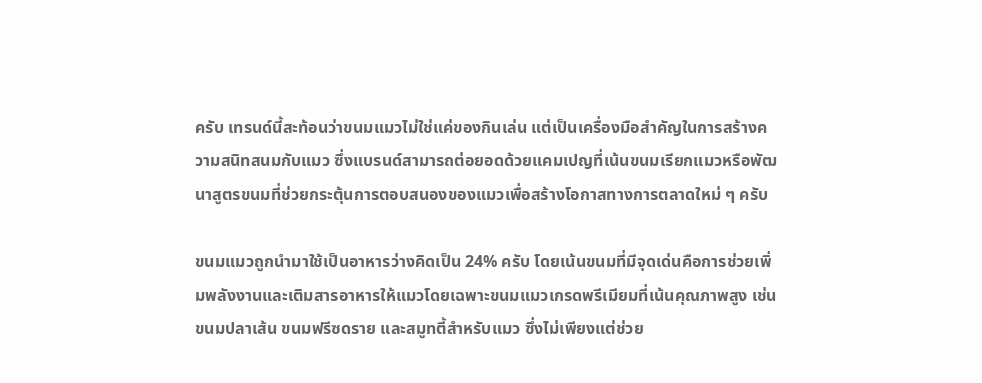ครับ เทรนด์นี้สะท้อนว่าขนมแมวไม่ใช่แค่ของกินเล่น แต่เป็นเครื่องมือสำคัญในการสร้างความสนิทสนมกับแมว ซึ่งแบรนด์สามารถต่อยอดด้วยแคมเปญที่เน้นขนมเรียกแมวหรือพัฒนาสูตรขนมที่ช่วยกระตุ้นการตอบสนองของแมวเพื่อสร้างโอกาสทางการตลาดใหม่ ๆ ครับ

ขนมแมวถูกนำมาใช้เป็นอาหารว่างคิดเป็น 24% ครับ โดยเน้นขนมที่มีจุดเด่นคือการช่วยเพิ่มพลังงานและเติมสารอาหารให้แมวโดยเฉพาะขนมแมวเกรดพรีเมียมที่เน้นคุณภาพสูง เช่น ขนมปลาเส้น ขนมฟรีซดราย และสมูทตี้สำหรับแมว ซึ่งไม่เพียงแต่ช่วย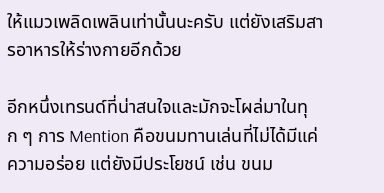ให้แมวเพลิดเพลินเท่านั้นนะครับ แต่ยังเสริมสารอาหารให้ร่างกายอีกด้วย

อีกหนึ่งเทรนด์ที่น่าสนใจและมักจะโผล่มาในทุก ๆ การ Mention คือขนมทานเล่นที่ไม่ได้มีแค่ความอร่อย แต่ยังมีประโยชน์ เช่น ขนม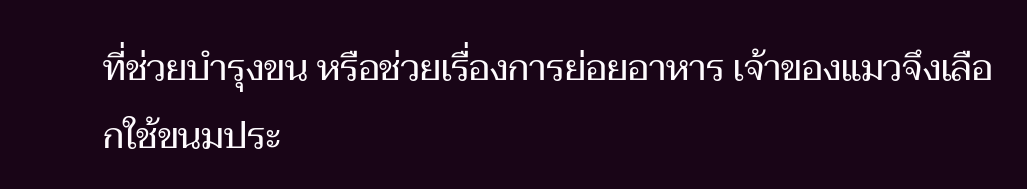ที่ช่วยบำรุงขน หรือช่วยเรื่องการย่อยอาหาร เจ้าของแมวจึงเลือกใช้ขนมประ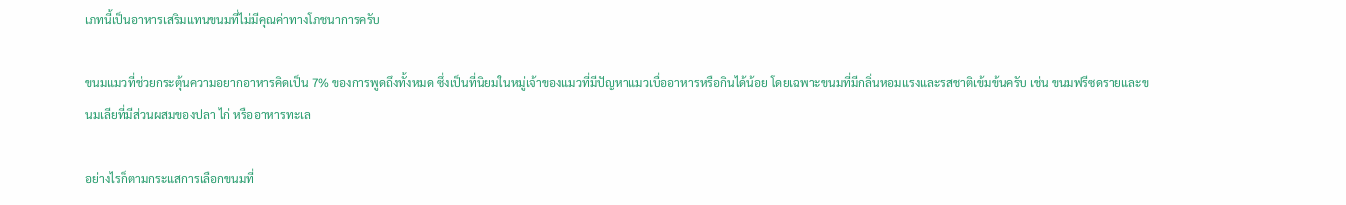เภทนี้เป็นอาหารเสริมแทนขนมที่ไม่มีคุณค่าทางโภชนาการครับ

ขนมแมวที่ช่วยกระตุ้นความอยากอาหารคิดเป็น 7% ของการพูดถึงทั้งหมด ซึ่งเป็นที่นิยมในหมู่เจ้าของแมวที่มีปัญหาแมวเบื่ออาหารหรือกินได้น้อย โดยเฉพาะขนมที่มีกลิ่นหอมแรงและรสชาติเข้มข้นครับ เช่น ขนมฟรีซดรายและขนมเลียที่มีส่วนผสมของปลา ไก่ หรืออาหารทะเล

อย่างไรก็ตามกระแสการเลือกขนมที่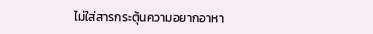ไม่ใส่สารกระตุ้นความอยากอาหา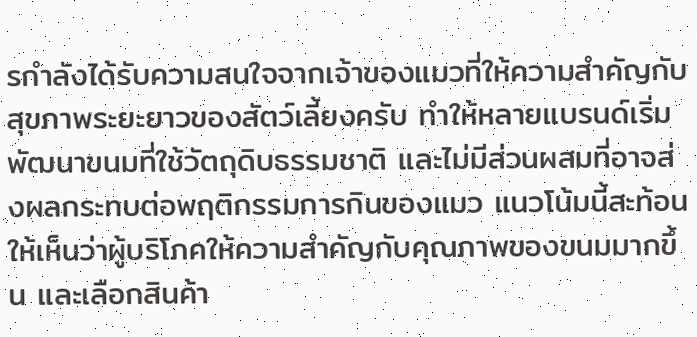รกำลังได้รับความสนใจจากเจ้าของแมวที่ให้ความสำคัญกับสุขภาพระยะยาวของสัตว์เลี้ยงครับ ทำให้หลายแบรนด์เริ่มพัฒนาขนมที่ใช้วัตถุดิบธรรมชาติ และไม่มีส่วนผสมที่อาจส่งผลกระทบต่อพฤติกรรมการกินของแมว แนวโน้มนี้สะท้อนให้เห็นว่าผู้บริโภคให้ความสำคัญกับคุณภาพของขนมมากขึ้น และเลือกสินค้า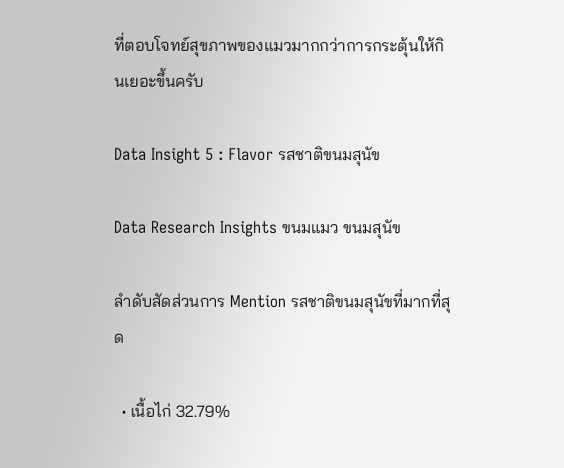ที่ตอบโจทย์สุขภาพของแมวมากกว่าการกระตุ้นให้กินเยอะขึ้นครับ

Data Insight 5 : Flavor รสชาติขนมสุนัข

Data Research Insights ขนมแมว ขนมสุนัข

ลำดับสัดส่วนการ Mention รสชาติขนมสุนัขที่มากที่สุด

  • เนื้อไก่ 32.79%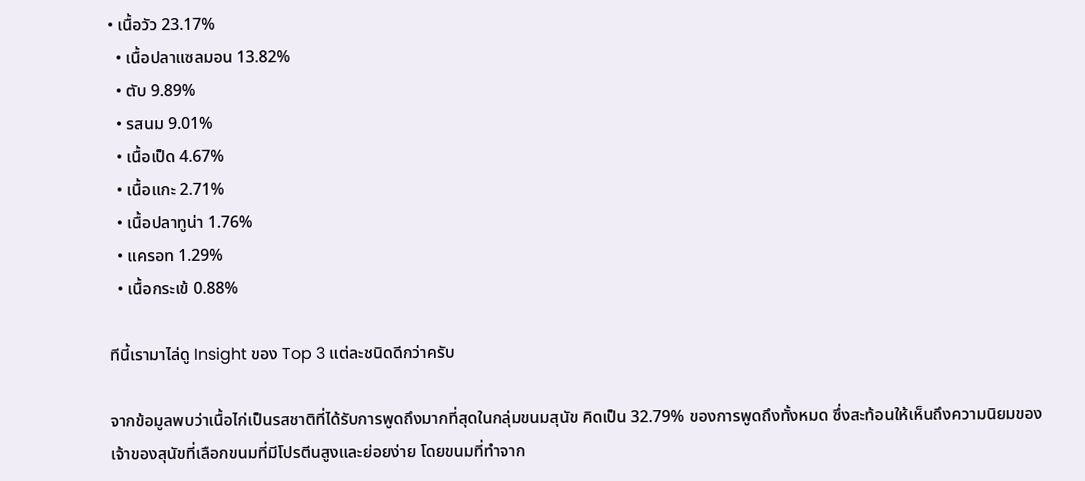• เนื้อวัว 23.17%
  • เนื้อปลาแซลมอน 13.82%
  • ตับ 9.89%
  • รสนม 9.01%
  • เนื้อเป็ด 4.67%
  • เนื้อแกะ 2.71%
  • เนื้อปลาทูน่า 1.76%
  • แครอท 1.29%
  • เนื้อกระเข้ 0.88%

ทีนี้เรามาไล่ดู Insight ของ Top 3 แต่ละชนิดดีกว่าครับ

จากข้อมูลพบว่าเนื้อไก่เป็นรสชาติที่ได้รับการพูดถึงมากที่สุดในกลุ่มขนมสุนัข คิดเป็น 32.79% ของการพูดถึงทั้งหมด ซึ่งสะท้อนให้เห็นถึงความนิยมของเจ้าของสุนัขที่เลือกขนมที่มีโปรตีนสูงและย่อยง่าย โดยขนมที่ทำจาก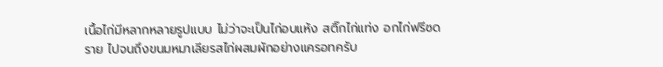เนื้อไก่มีหลากหลายรูปแบบ ไม่ว่าจะเป็นไก่อบแห้ง สติ๊กไก่แท่ง อกไก่ฟรีซดราย ไปจนถึงขนมหมาเลียรสไก่ผสมผักอย่างแครอทครับ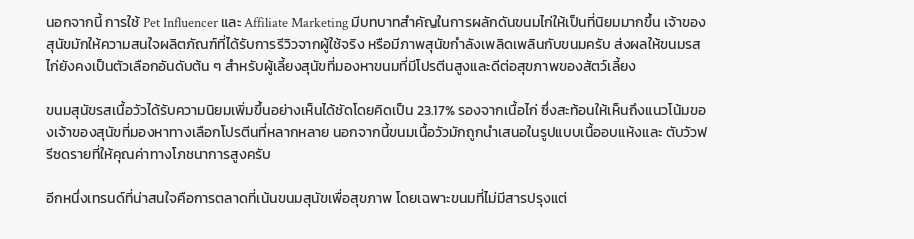นอกจากนี้ การใช้ Pet Influencer และ Affiliate Marketing มีบทบาทสำคัญในการผลักดันขนมไก่ให้เป็นที่นิยมมากขึ้น เจ้าของสุนัขมักให้ความสนใจผลิตภัณฑ์ที่ได้รับการรีวิวจากผู้ใช้จริง หรือมีภาพสุนัขกำลังเพลิดเพลินกับขนมครับ ส่งผลให้ขนมรสไก่ยังคงเป็นตัวเลือกอันดับต้น ๆ สำหรับผู้เลี้ยงสุนัขที่มองหาขนมที่มีโปรตีนสูงและดีต่อสุขภาพของสัตว์เลี้ยง

ขนมสุนัขรสเนื้อวัวได้รับความนิยมเพิ่มขึ้นอย่างเห็นได้ชัดโดยคิดเป็น 23.17% รองจากเนื้อไก่ ซึ่งสะท้อนให้เห็นถึงแนวโน้มของเจ้าของสุนัขที่มองหาทางเลือกโปรตีนที่หลากหลาย นอกจากนี้ขนมเนื้อวัวมักถูกนำเสนอในรูปแบบเนื้ออบแห้งและ ตับวัวฟรีซดรายที่ให้คุณค่าทางโภชนาการสูงครับ

อีกหนึ่งเทรนด์ที่น่าสนใจคือการตลาดที่เน้นขนมสุนัขเพื่อสุขภาพ โดยเฉพาะขนมที่ไม่มีสารปรุงแต่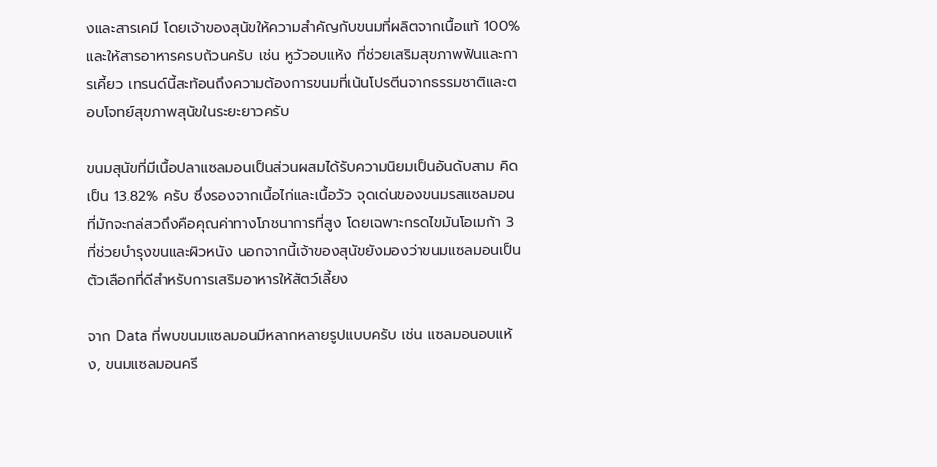งและสารเคมี โดยเจ้าของสุนัขให้ความสำคัญกับขนมที่ผลิตจากเนื้อแท้ 100% และให้สารอาหารครบถ้วนครับ เช่น หูวัวอบแห้ง ที่ช่วยเสริมสุขภาพฟันและการเคี้ยว เทรนด์นี้สะท้อนถึงความต้องการขนมที่เน้นโปรตีนจากธรรมชาติและตอบโจทย์สุขภาพสุนัขในระยะยาวครับ

ขนมสุนัขที่มีเนื้อปลาแซลมอนเป็นส่วนผสมได้รับความนิยมเป็นอันดับสาม คิดเป็น 13.82% ครับ ซึ่งรองจากเนื้อไก่และเนื้อวัว จุดเด่นของขนมรสแซลมอนที่มักจะกล่สวถึงคือคุณค่าทางโภชนาการที่สูง โดยเฉพาะกรดไขมันโอเมก้า 3 ที่ช่วยบำรุงขนและผิวหนัง นอกจากนี้เจ้าของสุนัขยังมองว่าขนมแซลมอนเป็นตัวเลือกที่ดีสำหรับการเสริมอาหารให้สัตว์เลี้ยง

จาก Data ที่พบขนมแซลมอนมีหลากหลายรูปแบบครับ เช่น แซลมอนอบแห้ง, ขนมแซลมอนครี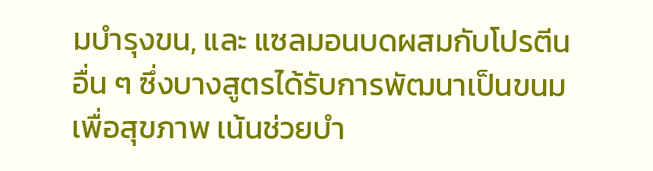มบำรุงขน, และ แซลมอนบดผสมกับโปรตีนอื่น ๆ ซึ่งบางสูตรได้รับการพัฒนาเป็นขนมเพื่อสุขภาพ เน้นช่วยบำ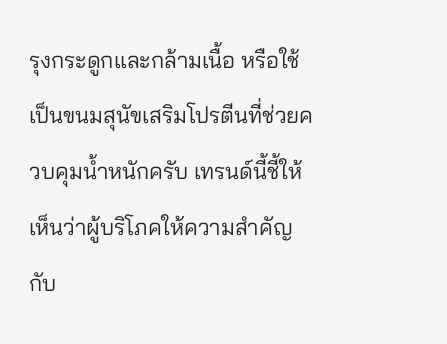รุงกระดูกและกล้ามเนื้อ หรือใช้เป็นขนมสุนัขเสริมโปรตีนที่ช่วยควบคุมน้ำหนักครับ เทรนด์นี้ชี้ให้เห็นว่าผู้บริโภคให้ความสำคัญกับ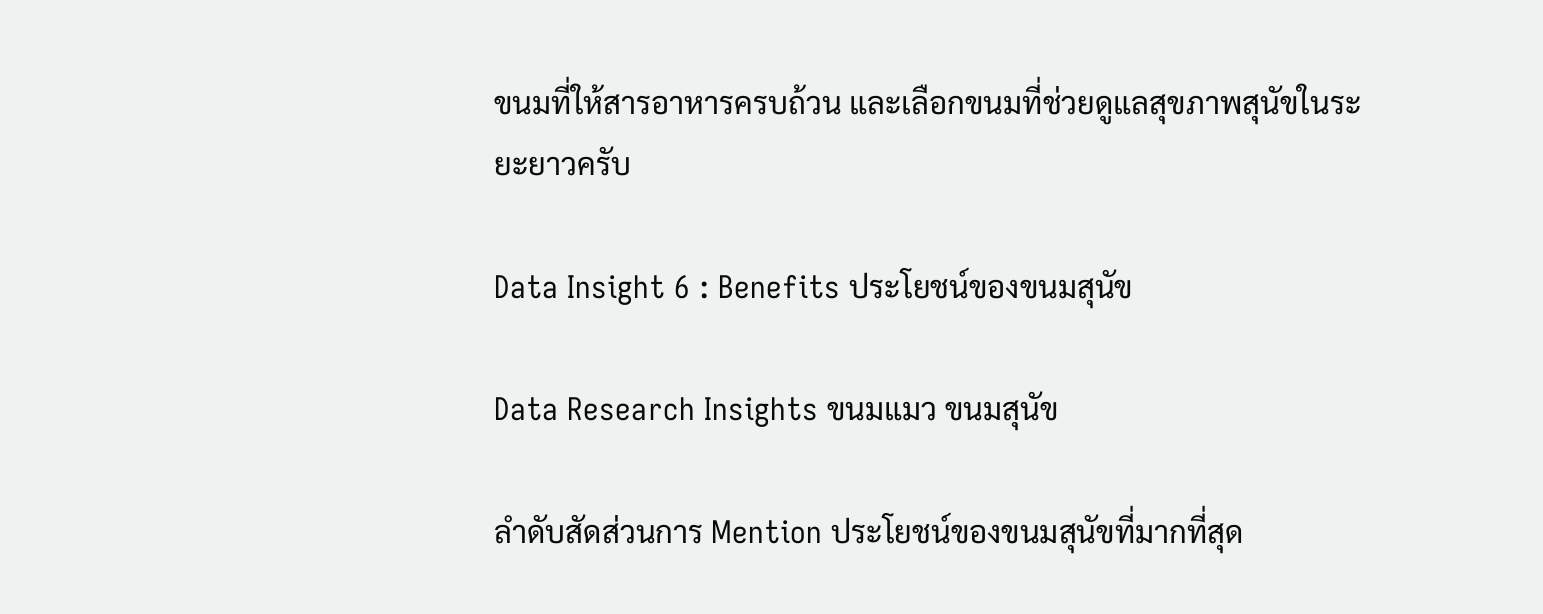ขนมที่ให้สารอาหารครบถ้วน และเลือกขนมที่ช่วยดูแลสุขภาพสุนัขในระยะยาวครับ

Data Insight 6 : Benefits ประโยชน์ของขนมสุนัข

Data Research Insights ขนมแมว ขนมสุนัข

ลำดับสัดส่วนการ Mention ประโยชน์ของขนมสุนัขที่มากที่สุด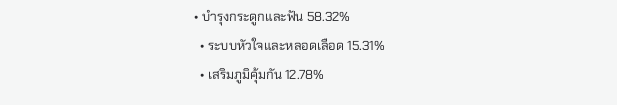• บำรุงกระดูกและฟัน 58.32%
  • ระบบหัวใจและหลอดเลือด 15.31%
  • เสริมภูมิคุ้มกัน 12.78%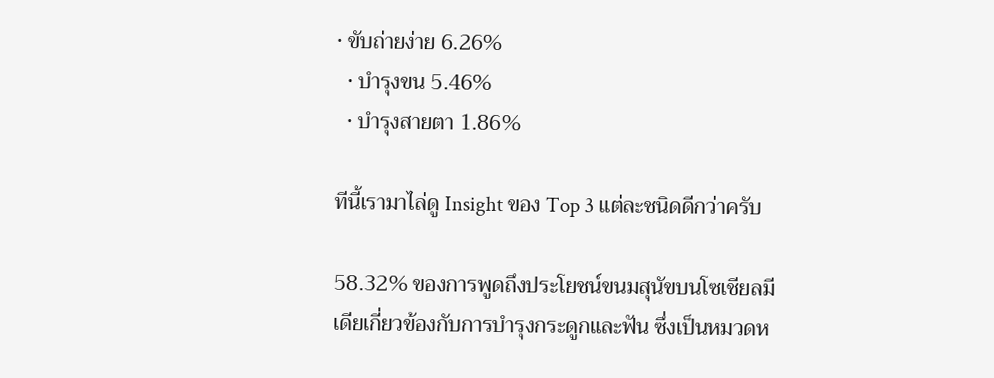• ขับถ่ายง่าย 6.26%
  • บำรุงขน 5.46%
  • บำรุงสายตา 1.86%

ทีนี้เรามาไล่ดู Insight ของ Top 3 แต่ละชนิดดีกว่าครับ

58.32% ของการพูดถึงประโยชน์ขนมสุนัขบนโซเชียลมีเดียเกี่ยวข้องกับการบำรุงกระดูกและฟัน ซึ่งเป็นหมวดห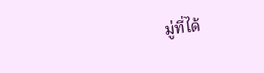มู่ที่ได้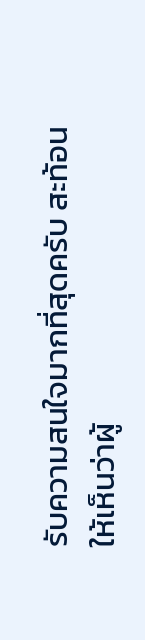รับความสนใจมากที่สุดครับ สะท้อนให้เห็นว่าผู้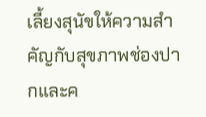เลี้ยงสุนัขให้ความสำคัญกับสุขภาพช่องปากและค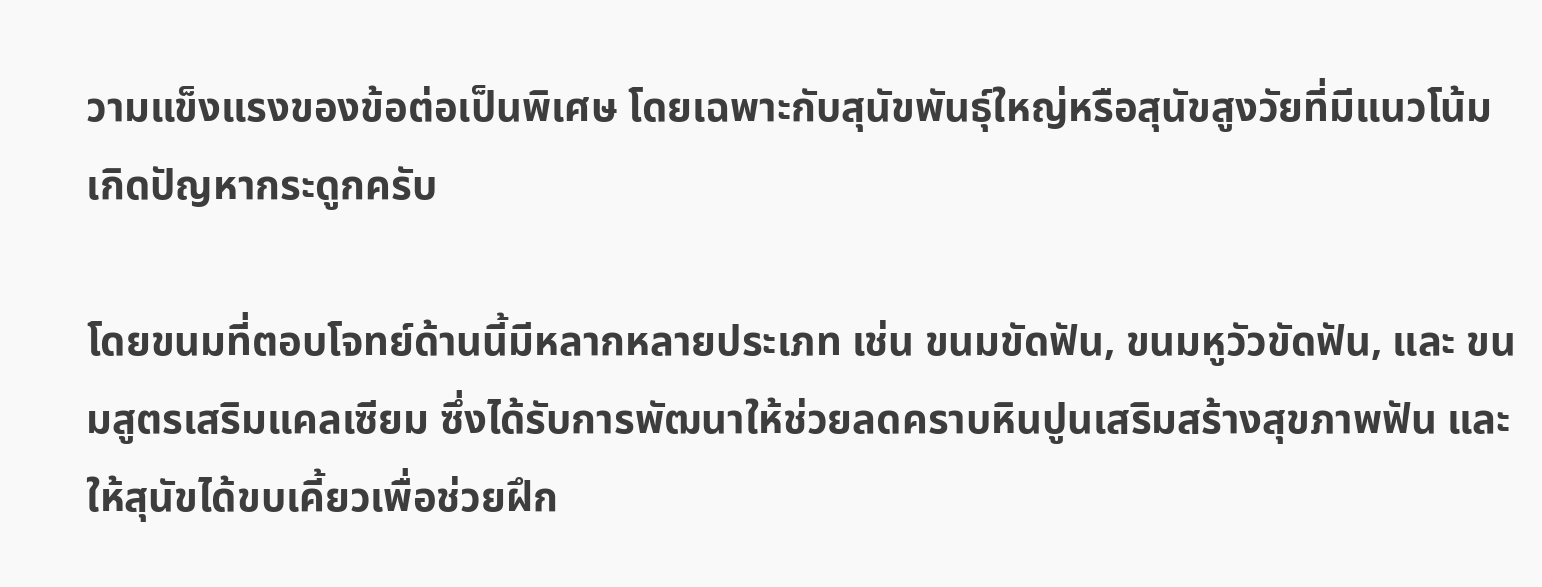วามแข็งแรงของข้อต่อเป็นพิเศษ โดยเฉพาะกับสุนัขพันธุ์ใหญ่หรือสุนัขสูงวัยที่มีแนวโน้มเกิดปัญหากระดูกครับ

โดยขนมที่ตอบโจทย์ด้านนี้มีหลากหลายประเภท เช่น ขนมขัดฟัน, ขนมหูวัวขัดฟัน, และ ขนมสูตรเสริมแคลเซียม ซึ่งได้รับการพัฒนาให้ช่วยลดคราบหินปูนเสริมสร้างสุขภาพฟัน และให้สุนัขได้ขบเคี้ยวเพื่อช่วยฝึก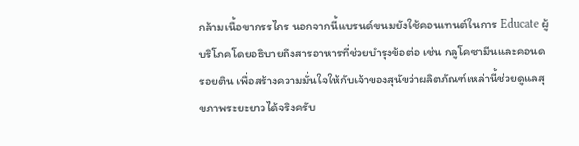กล้ามเนื้อขากรรไกร นอกจากนี้แบรนด์ขนมยังใช้คอนเทนต์ในการ Educate ผู้บริโภคโดยอธิบายถึงสารอาหารที่ช่วยบำรุงข้อต่อ เช่น กลูโคซามีนและคอนดรอยติน เพื่อสร้างความมั่นใจให้กับเจ้าของสุนัขว่าผลิตภัณฑ์เหล่านี้ช่วยดูแลสุขภาพระยะยาวได้จริงครับ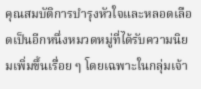คุณสมบัติการบำรุงหัวใจและหลอดเลือดเป็นอีกหนึ่งหมวดหมู่ที่ได้รับความนิยมเพิ่มขึ้นเรื่อย ๆ โดยเฉพาะในกลุ่มเจ้า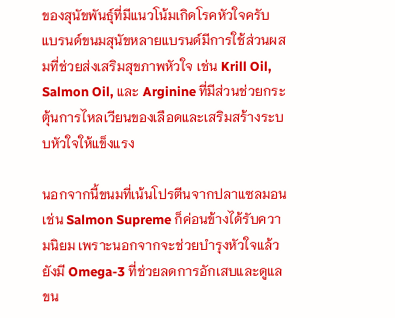ของสุนัขพันธุ์ที่มีแนวโน้มเกิดโรคหัวใจครับ แบรนด์ขนมสุนัขหลายแบรนด์มีการใช้ส่วนผสมที่ช่วยส่งเสริมสุขภาพหัวใจ เช่น Krill Oil, Salmon Oil, และ Arginine ที่มีส่วนช่วยกระตุ้นการไหลเวียนของเลือดและเสริมสร้างระบบหัวใจให้แข็งแรง

นอกจากนี้ขนมที่เน้นโปรตีนจากปลาแซลมอน เช่น Salmon Supreme ก็ค่อนข้างได้รับความนิยม เพราะนอกจากจะช่วยบำรุงหัวใจแล้ว ยังมี Omega-3 ที่ช่วยลดการอักเสบและดูแลขน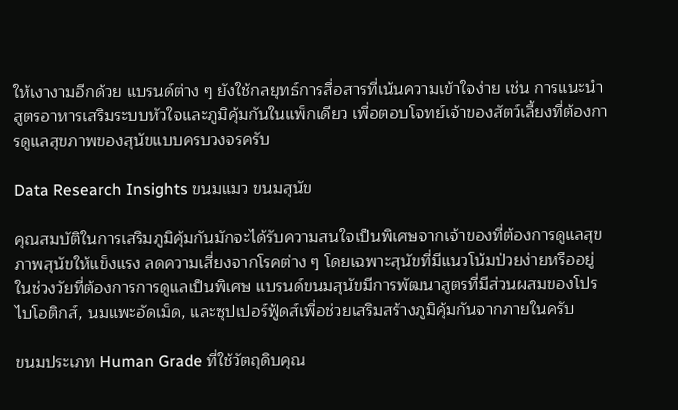ให้เงางามอีกด้วย แบรนด์ต่าง ๆ ยังใช้กลยุทธ์การสื่อสารที่เน้นความเข้าใจง่าย เช่น การแนะนำ สูตรอาหารเสริมระบบหัวใจและภูมิคุ้มกันในแพ็กเดียว เพื่อตอบโจทย์เจ้าของสัตว์เลี้ยงที่ต้องการดูแลสุขภาพของสุนัขแบบครบวงจรครับ

Data Research Insights ขนมแมว ขนมสุนัข

คุณสมบัติในการเสริมภูมิคุ้มกันมักจะได้รับความสนใจเป็นพิเศษจากเจ้าของที่ต้องการดูแลสุขภาพสุนัขให้แข็งแรง ลดความเสี่ยงจากโรคต่าง ๆ โดยเฉพาะสุนัขที่มีแนวโน้มป่วยง่ายหรืออยู่ในช่วงวัยที่ต้องการการดูแลเป็นพิเศษ แบรนด์ขนมสุนัขมีการพัฒนาสูตรที่มีส่วนผสมของโปรไบโอติกส์, นมแพะอัดเม็ด, และซุปเปอร์ฟู้ดส์เพื่อช่วยเสริมสร้างภูมิคุ้มกันจากภายในครับ

ขนมประเภท Human Grade ที่ใช้วัตถุดิบคุณ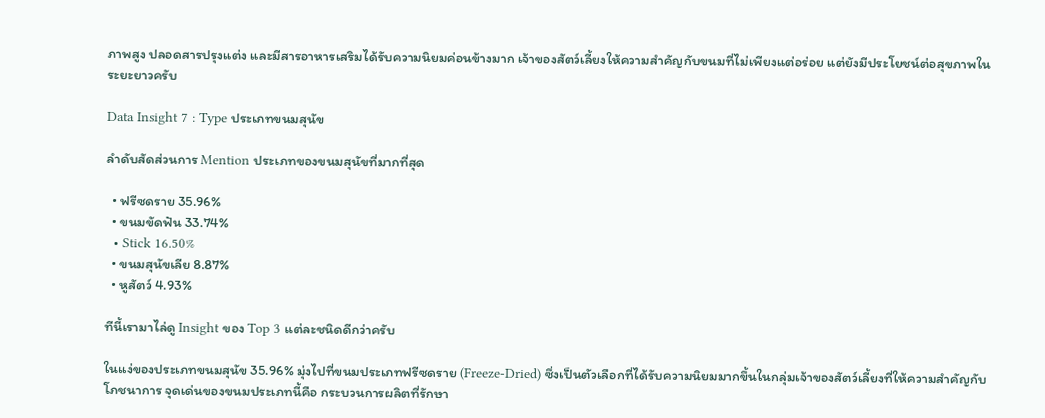ภาพสูง ปลอดสารปรุงแต่ง และมีสารอาหารเสริมได้รับความนิยมค่อนข้างมาก เจ้าของสัตว์เลี้ยงให้ความสำคัญกับขนมที่ไม่เพียงแต่อร่อย แต่ยังมีประโยชน์ต่อสุขภาพในระยะยาวครับ

Data Insight 7 : Type ประเภทขนมสุนัข

ลำดับสัดส่วนการ Mention ประเภทของขนมสุนัขที่มากที่สุด

  • ฟรีซดราย 35.96%
  • ขนมขัดฟัน 33.74%
  • Stick 16.50%
  • ขนมสุนัขเลีย 8.87%
  • หูสัตว์ 4.93%

ทีนี้เรามาไล่ดู Insight ของ Top 3 แต่ละชนิดดีกว่าครับ

ในแง่ของประเภทขนมสุนัข 35.96% มุ่งไปที่ขนมประเภทฟรีซดราย (Freeze-Dried) ซึ่งเป็นตัวเลือกที่ได้รับความนิยมมากขึ้นในกลุ่มเจ้าของสัตว์เลี้ยงที่ให้ความสำคัญกับโภชนาการ จุดเด่นของขนมประเภทนี้คือ กระบวนการผลิตที่รักษา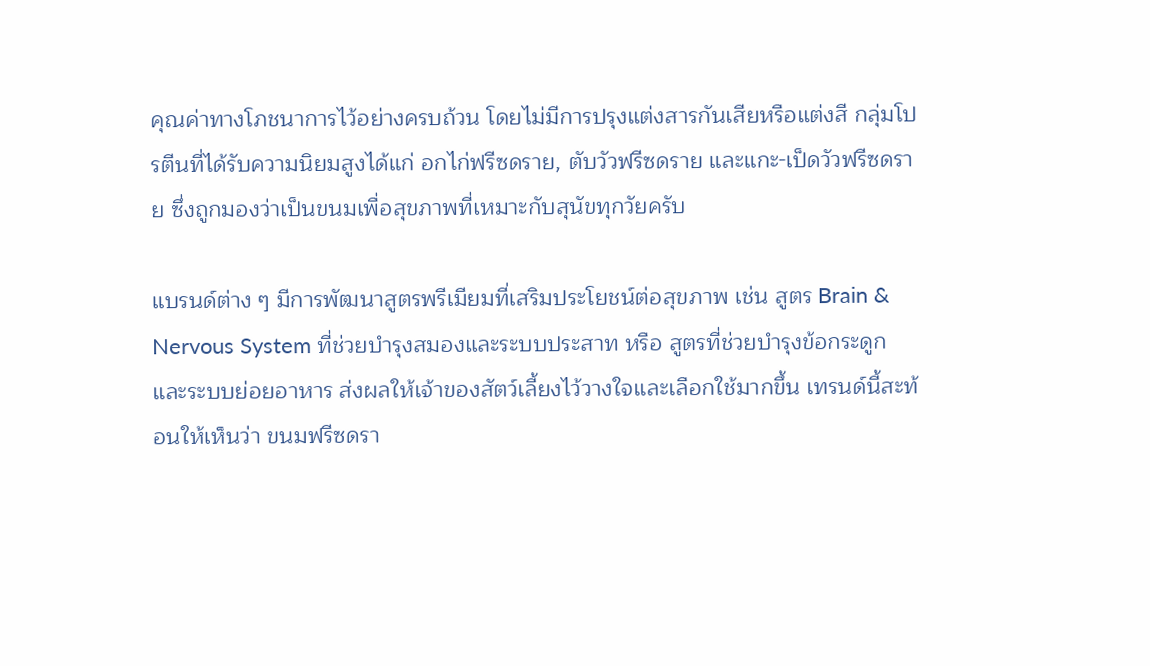คุณค่าทางโภชนาการไว้อย่างครบถ้วน โดยไม่มีการปรุงแต่งสารกันเสียหรือแต่งสี กลุ่มโปรตีนที่ได้รับความนิยมสูงได้แก่ อกไก่ฟรีซดราย, ตับวัวฟรีซดราย และแกะ-เป็ดวัวฟรีซดราย ซึ่งถูกมองว่าเป็นขนมเพื่อสุขภาพที่เหมาะกับสุนัขทุกวัยครับ

แบรนด์ต่าง ๆ มีการพัฒนาสูตรพรีเมียมที่เสริมประโยชน์ต่อสุขภาพ เช่น สูตร Brain & Nervous System ที่ช่วยบำรุงสมองและระบบประสาท หรือ สูตรที่ช่วยบำรุงข้อกระดูกและระบบย่อยอาหาร ส่งผลให้เจ้าของสัตว์เลี้ยงไว้วางใจและเลือกใช้มากขึ้น เทรนด์นี้สะท้อนให้เห็นว่า ขนมฟรีซดรา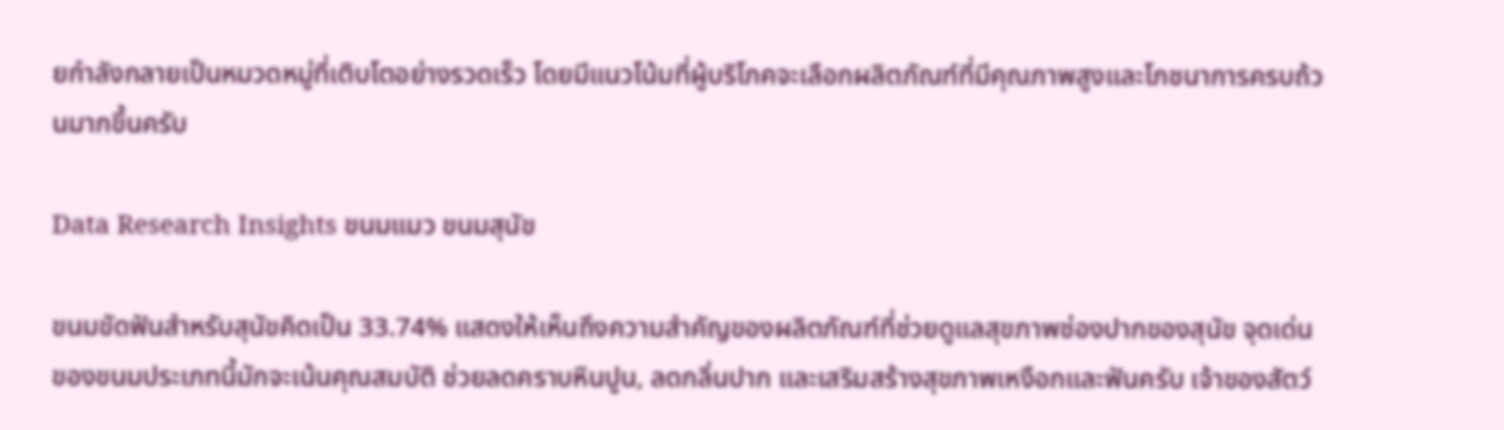ยกำลังกลายเป็นหมวดหมู่ที่เติบโตอย่างรวดเร็ว โดยมีแนวโน้มที่ผู้บริโภคจะเลือกผลิตภัณฑ์ที่มีคุณภาพสูงและโภชนาการครบถ้วนมากขึ้นครับ

Data Research Insights ขนมแมว ขนมสุนัข

ขนมขัดฟันสำหรับสุนัขคิดเป็น 33.74% แสดงให้เห็นถึงความสำคัญของผลิตภัณฑ์ที่ช่วยดูแลสุขภาพช่องปากของสุนัข จุดเด่นของขนมประเภทนี้มักจะเน้นคุณสมบัติ ช่วยลดคราบหินปูน, ลดกลิ่นปาก และเสริมสร้างสุขภาพเหงือกและฟันครับ เจ้าของสัตว์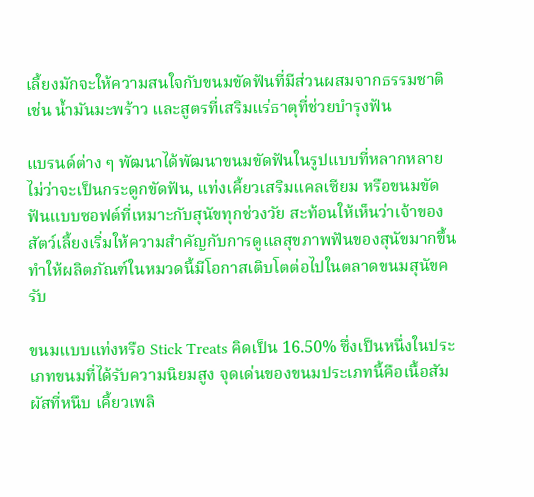เลี้ยงมักจะให้ความสนใจกับขนมขัดฟันที่มีส่วนผสมจากธรรมชาติ เช่น น้ำมันมะพร้าว และสูตรที่เสริมแร่ธาตุที่ช่วยบำรุงฟัน

แบรนด์ต่าง ๆ พัฒนาได้พัฒนาขนมขัดฟันในรูปแบบที่หลากหลาย ไม่ว่าจะเป็นกระดูกขัดฟัน, แท่งเคี้ยวเสริมแคลเซียม หรือขนมขัดฟันแบบซอฟต์ที่เหมาะกับสุนัขทุกช่วงวัย สะท้อนให้เห็นว่าเจ้าของสัตว์เลี้ยงเริ่มให้ความสำคัญกับการดูแลสุขภาพฟันของสุนัขมากขึ้น ทำให้ผลิตภัณฑ์ในหมวดนี้มีโอกาสเติบโตต่อไปในตลาดขนมสุนัขครับ

ขนมแบบแท่งหรือ Stick Treats คิดเป็น 16.50% ซึ่งเป็นหนึ่งในประเภทขนมที่ได้รับความนิยมสูง จุดเด่นของขนมประเภทนี้คือเนื้อสัมผัสที่หนึบ เคี้ยวเพลิ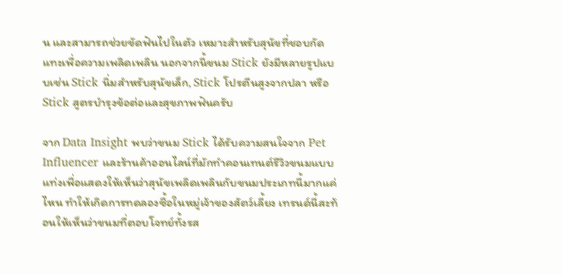น และสามารถช่วยขัดฟันไปในตัว เหมาะสำหรับสุนัขที่ชอบกัดแทะเพื่อความเพลิดเพลิน นอกจากนี้ขนม Stick ยังมีหลายรูปแบบเช่น Stick นิ่มสำหรับสุนัขเล็ก, Stick โปรตีนสูงจากปลา หรือ Stick สูตรบำรุงข้อต่อและสุขภาพฟันครับ

จาก Data Insight พบว่าขนม Stick ได้รับความสนใจจาก Pet Influencer และร้านค้าออนไลน์ที่มักทำคอนเทนต์รีวิวขนมแบบแท่งเพื่อแสดงให้เห็นว่าสุนัขเพลิดเพลินกับขนมประเภทนี้มากแค่ไหน ทำให้เกิดการทดลองซื้อในหมู่เจ้าของสัตว์เลี้ยง เทรนด์นี้สะท้อนให้เห็นว่าขนมที่ตอบโจทย์ทั้งรส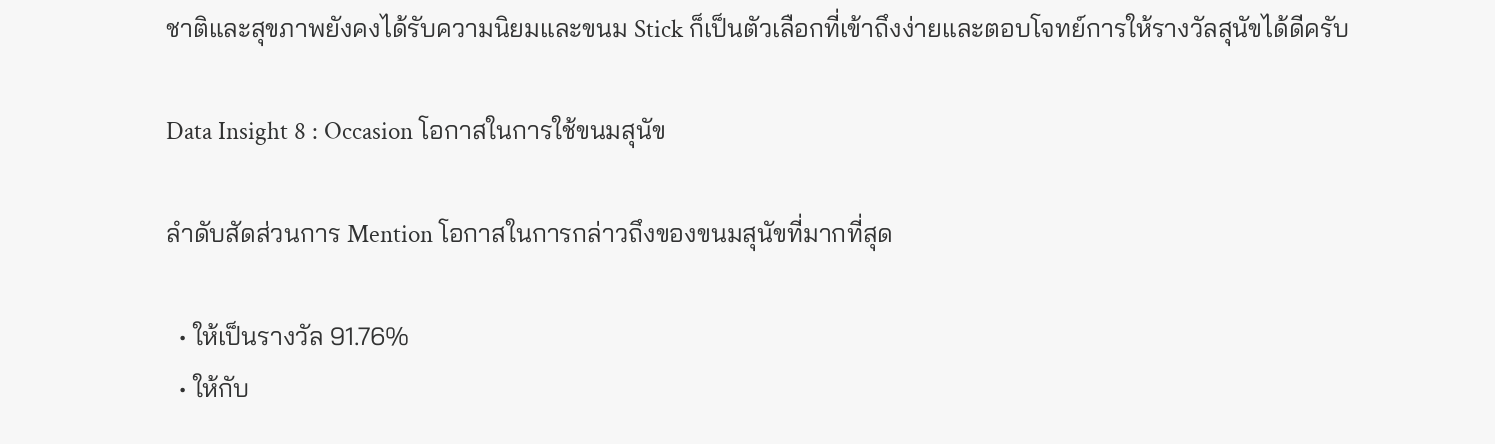ชาติและสุขภาพยังคงได้รับความนิยมและขนม Stick ก็เป็นตัวเลือกที่เข้าถึงง่ายและตอบโจทย์การให้รางวัลสุนัขได้ดีครับ

Data Insight 8 : Occasion โอกาสในการใช้ขนมสุนัข

ลำดับสัดส่วนการ Mention โอกาสในการกล่าวถึงของขนมสุนัขที่มากที่สุด

  • ให้เป็นรางวัล 91.76%
  • ให้กับ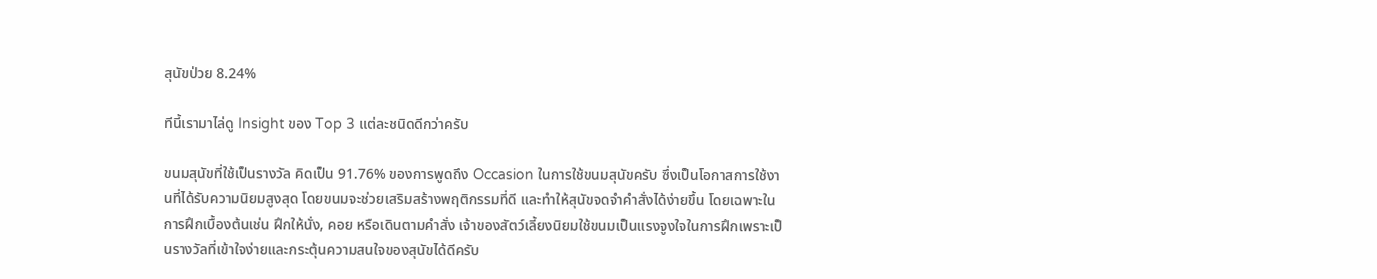สุนัขป่วย 8.24%

ทีนี้เรามาไล่ดู Insight ของ Top 3 แต่ละชนิดดีกว่าครับ

ขนมสุนัขที่ใช้เป็นรางวัล คิดเป็น 91.76% ของการพูดถึง Occasion ในการใช้ขนมสุนัขครับ ซึ่งเป็นโอกาสการใช้งานที่ได้รับความนิยมสูงสุด โดยขนมจะช่วยเสริมสร้างพฤติกรรมที่ดี และทำให้สุนัขจดจำคำสั่งได้ง่ายขึ้น โดยเฉพาะในการฝึกเบื้องต้นเช่น ฝึกให้นั่ง, คอย หรือเดินตามคำสั่ง เจ้าของสัตว์เลี้ยงนิยมใช้ขนมเป็นแรงจูงใจในการฝึกเพราะเป็นรางวัลที่เข้าใจง่ายและกระตุ้นความสนใจของสุนัขได้ดีครับ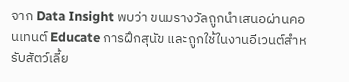จาก Data Insight พบว่า ขนมรางวัลถูกนำเสนอผ่านคอนเทนต์ Educate การฝึกสุนัข และถูกใช้ในงานอีเวนต์สำหรับสัตว์เลี้ย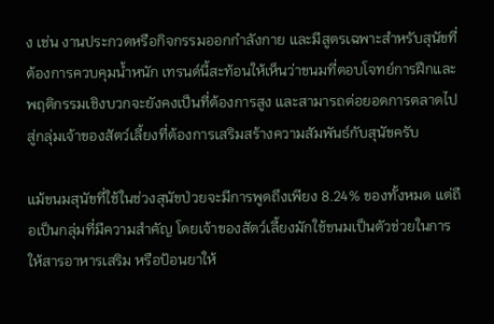ง เช่น งานประกวดหรือกิจกรรมออกกำลังกาย และมีสูตรเฉพาะสำหรับสุนัขที่ต้องการควบคุมน้ำหนัก เทรนด์นี้สะท้อนให้เห็นว่าขนมที่ตอบโจทย์การฝึกและพฤติกรรมเชิงบวกจะยังคงเป็นที่ต้องการสูง และสามารถต่อยอดการตลาดไปสู่กลุ่มเจ้าของสัตว์เลี้ยงที่ต้องการเสริมสร้างความสัมพันธ์กับสุนัขครับ

แม้ขนมสุนัขที่ใช้ในช่วงสุนัขป่วยจะมีการพูดถึงเพียง 8.24% ของทั้งหมด แต่ถือเป็นกลุ่มที่มีความสำคัญ โดยเจ้าของสัตว์เลี้ยงมักใช้ขนมเป็นตัวช่วยในการให้สารอาหารเสริม หรือป้อนยาให้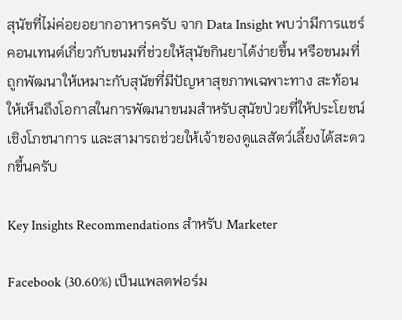สุนัขที่ไม่ค่อยอยากอาหารครับ จาก Data Insight พบว่ามีการแชร์คอนเทนต์เกี่ยวกับขนมที่ช่วยให้สุนัขกินยาได้ง่ายขึ้น หรือขนมที่ถูกพัฒนาให้เหมาะกับสุนัขที่มีปัญหาสุขภาพเฉพาะทาง สะท้อนให้เห็นถึงโอกาสในการพัฒนาขนมสำหรับสุนัขป่วยที่ให้ประโยชน์เชิงโภชนาการ และสามารถช่วยให้เจ้าของดูแลสัตว์เลี้ยงได้สะดวกขึ้นครับ

Key Insights Recommendations สำหรับ Marketer

Facebook (30.60%) เป็นแพลตฟอร์ม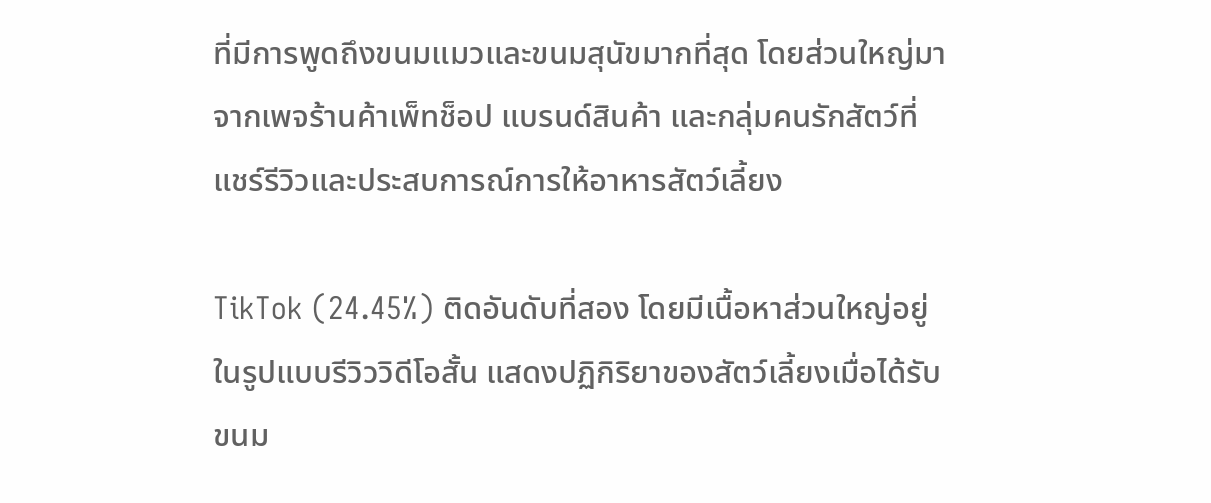ที่มีการพูดถึงขนมแมวและขนมสุนัขมากที่สุด โดยส่วนใหญ่มาจากเพจร้านค้าเพ็ทช็อป แบรนด์สินค้า และกลุ่มคนรักสัตว์ที่แชร์รีวิวและประสบการณ์การให้อาหารสัตว์เลี้ยง

TikTok (24.45%) ติดอันดับที่สอง โดยมีเนื้อหาส่วนใหญ่อยู่ในรูปแบบรีวิววิดีโอสั้น แสดงปฏิกิริยาของสัตว์เลี้ยงเมื่อได้รับขนม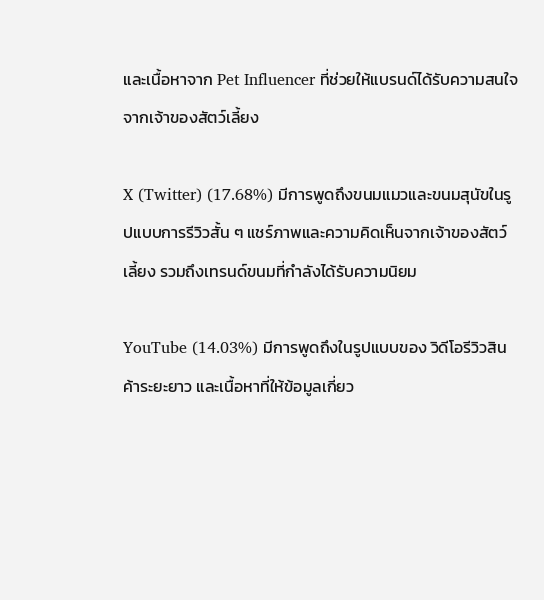และเนื้อหาจาก Pet Influencer ที่ช่วยให้แบรนด์ได้รับความสนใจจากเจ้าของสัตว์เลี้ยง

X (Twitter) (17.68%) มีการพูดถึงขนมแมวและขนมสุนัขในรูปแบบการรีวิวสั้น ๆ แชร์ภาพและความคิดเห็นจากเจ้าของสัตว์เลี้ยง รวมถึงเทรนด์ขนมที่กำลังได้รับความนิยม

YouTube (14.03%) มีการพูดถึงในรูปแบบของ วิดีโอรีวิวสินค้าระยะยาว และเนื้อหาที่ให้ข้อมูลเกี่ยว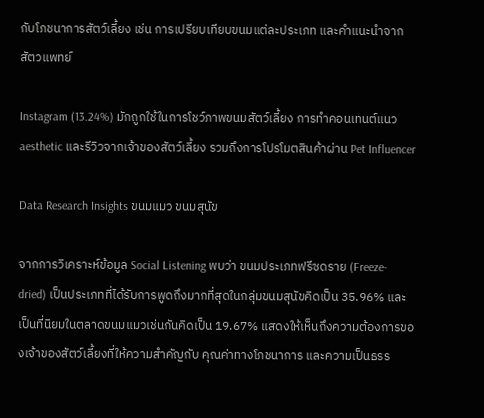กับโภชนาการสัตว์เลี้ยง เช่น การเปรียบเทียบขนมแต่ละประเภท และคำแนะนำจากสัตวแพทย์

Instagram (13.24%) มักถูกใช้ในการโชว์ภาพขนมสัตว์เลี้ยง การทำคอนเทนต์แนว aesthetic และรีวิวจากเจ้าของสัตว์เลี้ยง รวมถึงการโปรโมตสินค้าผ่าน Pet Influencer

Data Research Insights ขนมแมว ขนมสุนัข

จากการวิเคราะห์ข้อมูล Social Listening พบว่า ขนมประเภทฟรีซดราย (Freeze-dried) เป็นประเภทที่ได้รับการพูดถึงมากที่สุดในกลุ่มขนมสุนัขคิดเป็น 35.96% และเป็นที่นิยมในตลาดขนมแมวเช่นกันคิดเป็น 19.67% แสดงให้เห็นถึงความต้องการของเจ้าของสัตว์เลี้ยงที่ให้ความสำคัญกับ คุณค่าทางโภชนาการ และความเป็นธรร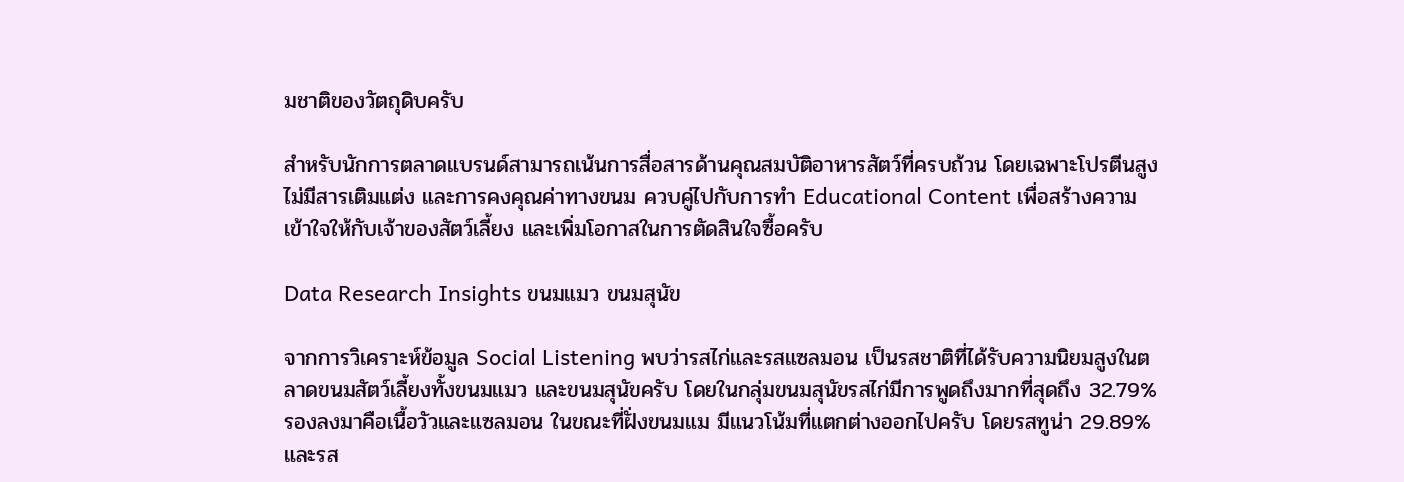มชาติของวัตถุดิบครับ

สำหรับนักการตลาดแบรนด์สามารถเน้นการสื่อสารด้านคุณสมบัติอาหารสัตว์ที่ครบถ้วน โดยเฉพาะโปรตีนสูง ไม่มีสารเติมแต่ง และการคงคุณค่าทางขนม ควบคู่ไปกับการทำ Educational Content เพื่อสร้างความเข้าใจให้กับเจ้าของสัตว์เลี้ยง และเพิ่มโอกาสในการตัดสินใจซื้อครับ

Data Research Insights ขนมแมว ขนมสุนัข

จากการวิเคราะห์ข้อมูล Social Listening พบว่ารสไก่และรสแซลมอน เป็นรสชาติที่ได้รับความนิยมสูงในตลาดขนมสัตว์เลี้ยงทั้งขนมแมว และขนมสุนัขครับ โดยในกลุ่มขนมสุนัขรสไก่มีการพูดถึงมากที่สุดถึง 32.79% รองลงมาคือเนื้อวัวและแซลมอน ในขณะที่ฝั่งขนมแม มีแนวโน้มที่แตกต่างออกไปครับ โดยรสทูน่า 29.89% และรส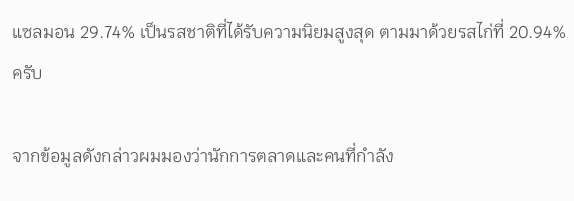แซลมอน 29.74% เป็นรสชาติที่ได้รับความนิยมสูงสุด ตามมาด้วยรสไก่ที่ 20.94% ครับ

จากข้อมูลดังกล่าวผมมองว่านักการตลาดและคนที่กำลัง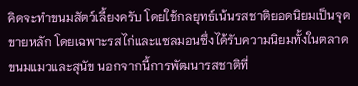คิดจะทำขนมสัตว์เลี้ยงครับ โดยใช้กลยุทธ์เน้นรสชาติยอดนิยมเป็นจุดขายหลัก โดยเฉพาะรสไก่และแซลมอนซึ่งได้รับความนิยมทั้งในตลาดขนมแมวและสุนัข นอกจากนี้การพัฒนารสชาติที่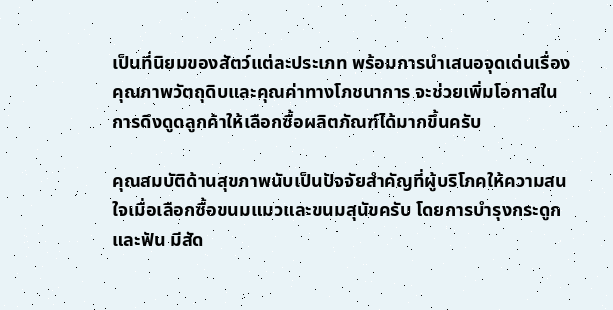เป็นที่นิยมของสัตว์แต่ละประเภท พร้อมการนำเสนอจุดเด่นเรื่องคุณภาพวัตถุดิบและคุณค่าทางโภชนาการ จะช่วยเพิ่มโอกาสในการดึงดูดลูกค้าให้เลือกซื้อผลิตภัณฑ์ได้มากขึ้นครับ

คุณสมบัติด้านสุขภาพนับเป็นปัจจัยสำคัญที่ผู้บริโภคให้ความสนใจเมื่อเลือกซื้อขนมแมวและขนมสุนัขครับ โดยการบำรุงกระดูกและฟัน มีสัด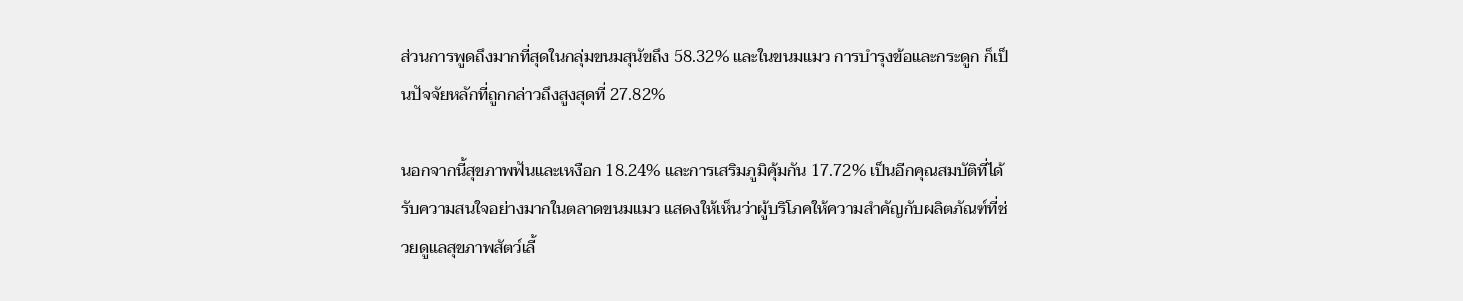ส่วนการพูดถึงมากที่สุดในกลุ่มขนมสุนัขถึง 58.32% และในขนมแมว การบำรุงข้อและกระดูก ก็เป็นปัจจัยหลักที่ถูกกล่าวถึงสูงสุดที่ 27.82%

นอกจากนี้สุขภาพฟันและเหงือก 18.24% และการเสริมภูมิคุ้มกัน 17.72% เป็นอีกคุณสมบัติที่ได้รับความสนใจอย่างมากในตลาดขนมแมว แสดงให้เห็นว่าผู้บริโภคให้ความสำคัญกับผลิตภัณฑ์ที่ช่วยดูแลสุขภาพสัตว์เลี้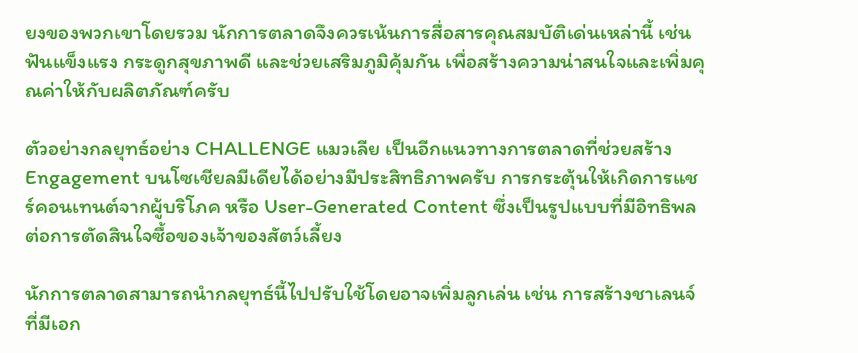ยงของพวกเขาโดยรวม นักการตลาดจึงควรเน้นการสื่อสารคุณสมบัติเด่นเหล่านี้ เช่น ฟันแข็งแรง กระดูกสุขภาพดี และช่วยเสริมภูมิคุ้มกัน เพื่อสร้างความน่าสนใจและเพิ่มคุณค่าให้กับผลิตภัณฑ์ครับ

ตัวอย่างกลยุทธ์อย่าง CHALLENGE แมวเลีย เป็นอีกแนวทางการตลาดที่ช่วยสร้าง Engagement บนโซเชียลมีเดียได้อย่างมีประสิทธิภาพครับ การกระตุ้นให้เกิดการแชร์คอนเทนต์จากผู้บริโภค หรือ User-Generated Content ซึ่งเป็นรูปแบบที่มีอิทธิพลต่อการตัดสินใจซื้อของเจ้าของสัตว์เลี้ยง

นักการตลาดสามารถนำกลยุทธ์นี้ไปปรับใช้โดยอาจเพิ่มลูกเล่น เช่น การสร้างชาเลนจ์ที่มีเอก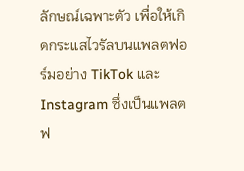ลักษณ์เฉพาะตัว เพื่อให้เกิดกระแสไวรัลบนแพลตฟอร์มอย่าง TikTok และ Instagram ซึ่งเป็นแพลตฟ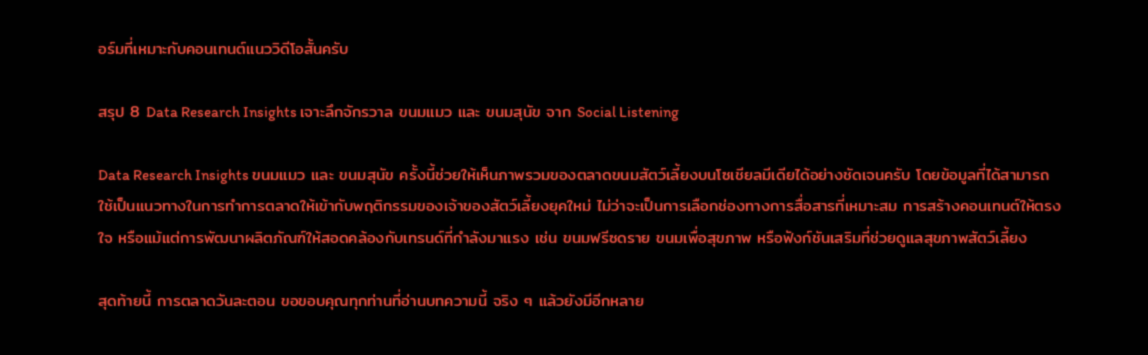อร์มที่เหมาะกับคอนเทนต์แนววิดีโอสั้นครับ

สรุป 8 Data Research Insights เจาะลึกจักรวาล ขนมแมว และ ขนมสุนัข จาก Social Listening

Data Research Insights ขนมแมว และ ขนมสุนัข ครั้งนี้ช่วยให้เห็นภาพรวมของตลาดขนมสัตว์เลี้ยงบนโซเชียลมีเดียได้อย่างชัดเจนครับ โดยข้อมูลที่ได้สามารถใช้เป็นแนวทางในการทำการตลาดให้เข้ากับพฤติกรรมของเจ้าของสัตว์เลี้ยงยุคใหม่ ไม่ว่าจะเป็นการเลือกช่องทางการสื่อสารที่เหมาะสม การสร้างคอนเทนต์ให้ตรงใจ หรือแม้แต่การพัฒนาผลิตภัณฑ์ให้สอดคล้องกับเทรนด์ที่กำลังมาแรง เช่น ขนมฟรีซดราย ขนมเพื่อสุขภาพ หรือฟังก์ชันเสริมที่ช่วยดูแลสุขภาพสัตว์เลี้ยง

สุดท้ายนี้ การตลาดวันละตอน ขอขอบคุณทุกท่านที่อ่านบทความนี้ จริง ๆ แล้วยังมีอีกหลาย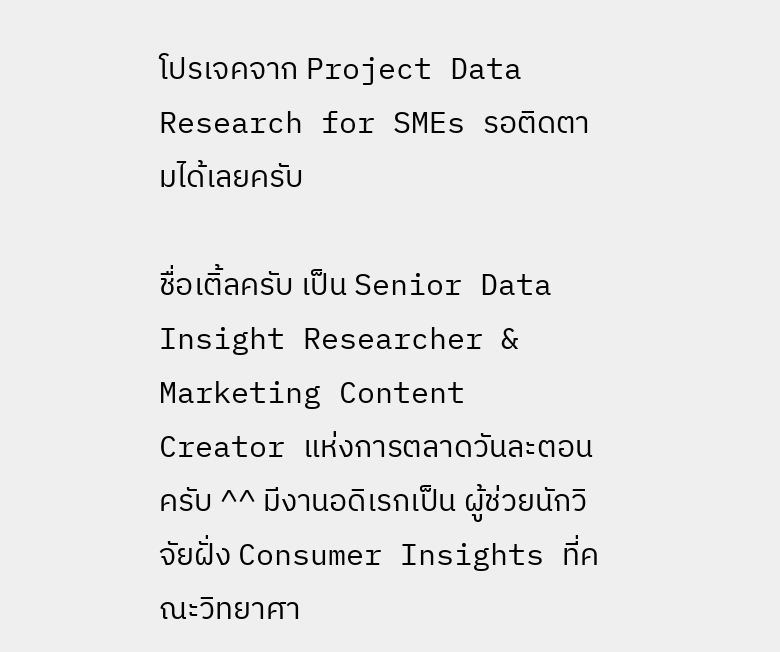โปรเจคจาก Project Data Research for SMEs รอติดตามได้เลยครับ

ชื่อเติ้ลครับ เป็น Senior Data Insight Researcher & Marketing Content Creator แห่งการตลาดวันละตอนครับ ^^ มีงานอดิเรกเป็น ผู้ช่วยนักวิจัยฝั่ง Consumer Insights ที่คณะวิทยาศา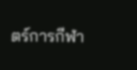ตร์การกีฬา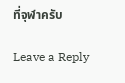ที่จุฬาครับ

Leave a Reply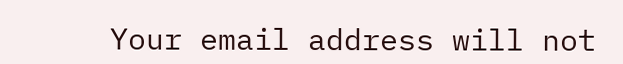Your email address will not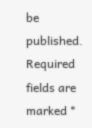be published. Required fields are marked *